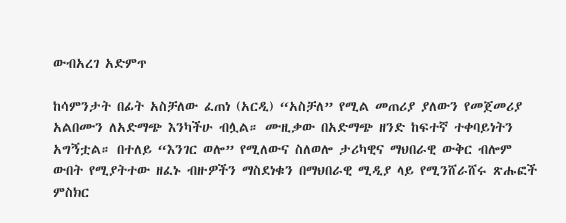ውብአረገ አድምጥ

ከሳምንታት በፊት አስቻለው ፈጠነ (አርዲ) “አስቻለ” የሚል መጠሪያ ያለውን የመጀመሪያ አልበሙን ለአድማጭ እንካችሁ ብሏል። ሙዚቃው በአድማጭ ዘንድ ከፍተኛ ተቀባይነትን አግኝቷል። በተለይ “እንገር ወሎ” የሚለውና ስለወሎ ታሪካዊና ማህበራዊ ውቅር ብሎም ውበት የሚያትተው ዘፈኑ ብዙዎችን ማስደነቁን በማህበራዊ ሚዲያ ላይ የሚንሸራሸሩ ጽሑፎች ምስክር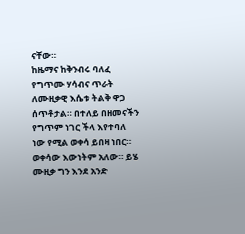ናቸው።
ከዜማና ከቅንብሩ ባለፈ የግጥሙ ሃሳብና ጥራት ለሙዚቃዊ እሴቱ ትልቅ ዋጋ ሰጥቶታል። በተለይ በዘመናችን የግጥም ነገር ችላ እየተባለ ነው የሚል ወቀሳ ይበዛ ነበር። ወቀሳው እውነትም አለው። ይሄ ሙዚቃ ግን እንደ አንድ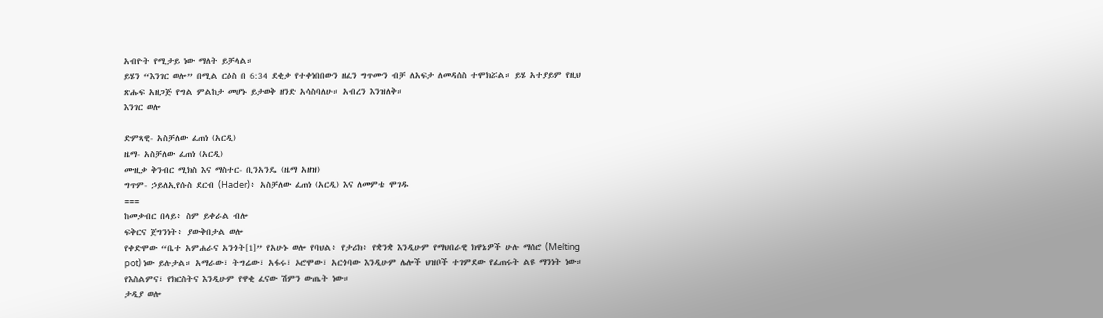አብዮት የሚታይ ነው ማለት ይቻላል።
ይሄን “እንገር ወሎ” በሚል ርዕስ በ 6:34 ደቂቃ የተቀነበበውን ዘፈን ግጥሙን ብቻ ለአፍታ ለመዳሰስ ተሞክሯል። ይሄ አተያይም የዚህ ጽሑፍ አዘጋጅ የግል ምልከታ መሆኑ ይታወቅ ዘንድ አሳስባለሁ። አብረን እንዝለቅ።
እንገር ወሎ

ድምጻዊ- አስቻለው ፈጠነ (አርዲ)
ዜማ- አስቻለው ፈጠነ (አርዲ)
ሙዚቃ ቅንብር ሚክስ እና ማስተር- ቢንአንዴ (ዜማ አዘዝ)
ግጥም- ኃይለኢየሱስ ደርብ (Hader)፥ አስቻለው ፈጠነ (አርዲ) እና ለመምቴ ሞገዱ
===
ከመቃብር በላይ፥ ስም ይቀራል ብሎ
ፍቅርና ጀግንነት፥ ያውቅበታል ወሎ
የቀድሞው “ቤተ አምሐራና አንጎት[1]” የአሁኑ ወሎ የባህል፥ የታሪክ፥ የቋንቋ እንዲሁም የማህበራዊ ክዋኔዎች ሁሉ ማሰሮ (Melting pot) ነው ይሉታል። አማራው፣ ትግሬው፣ አፋሩ፣ ኦሮሞው፣ አርጎባው እንዲሁም ሌሎች ህዝቦች ተገምደው የፈጠሩት ልዩ ማንነት ነው። የእስልምና፣ የክርስትና እንዲሁም የዋቂ ፈናው ሽምን ውጤት ነው።
ታዲያ ወሎ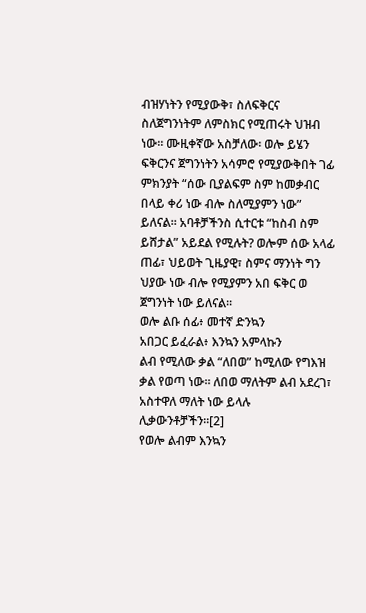ብዝሃነትን የሚያውቅ፣ ስለፍቅርና ስለጀግንነትም ለምስክር የሚጠሩት ህዝብ ነው። ሙዚቀኛው አስቻለው፡ ወሎ ይሄን ፍቅርንና ጀግንነትን አሳምሮ የሚያውቅበት ገፊ ምክንያት “ሰው ቢያልፍም ስም ከመቃብር በላይ ቀሪ ነው ብሎ ስለሚያምን ነው” ይለናል። አባቶቻችንስ ሲተርቱ “ከስብ ስም ይሸታል” አይደል የሚሉት? ወሎም ሰው አላፊ ጠፊ፣ ህይወት ጊዜያዊ፣ ስምና ማንነት ግን ህያው ነው ብሎ የሚያምን አበ ፍቅር ወ ጀግንነት ነው ይለናል።
ወሎ ልቡ ሰፊ፥ መተኛ ድንኳን
አበጋር ይፈራል፥ እንኳን አምላኩን
ልብ የሚለው ቃል “ለበወ” ከሚለው የግእዝ ቃል የወጣ ነው። ለበወ ማለትም ልብ አደረገ፣ አስተዋለ ማለት ነው ይላሉ ሊቃውንቶቻችን።[2]
የወሎ ልብም እንኳን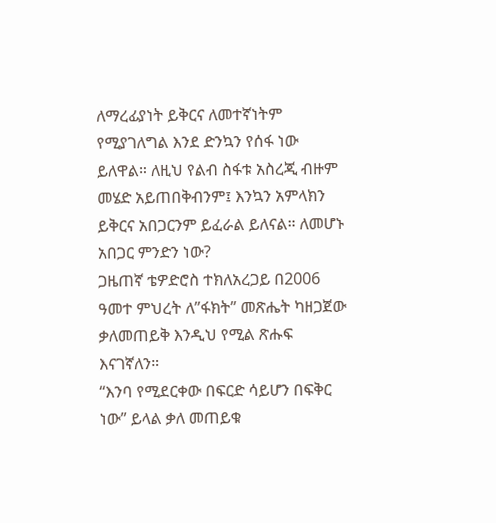ለማረፊያነት ይቅርና ለመተኛነትም የሚያገለግል እንደ ድንኳን የሰፋ ነው ይለዋል። ለዚህ የልብ ስፋቱ አስረጂ ብዙም መሄድ አይጠበቅብንም፤ እንኳን አምላክን ይቅርና አበጋርንም ይፈራል ይለናል። ለመሆኑ አበጋር ምንድን ነው?
ጋዜጠኛ ቴዎድሮስ ተክለአረጋይ በ2006 ዓመተ ምህረት ለ”ፋክት” መጽሔት ካዘጋጀው ቃለመጠይቅ እንዲህ የሚል ጽሑፍ እናገኛለን።
“እንባ የሚደርቀው በፍርድ ሳይሆን በፍቅር ነው” ይላል ቃለ መጠይቁ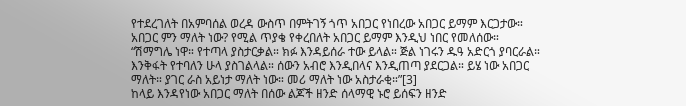የተደረገለት በአምባሰል ወረዳ ውስጥ በምትገኝ ጎጥ አበጋር የነበረው አበጋር ይማም እርጋታው።
አበጋር ምን ማለት ነው? የሚል ጥያቄ የቀረበለት አበጋር ይማም እንዲህ ነበር የመለሰው።
“ሽማግሌ ነዋ። የተጣላ ያስታርቃል። ክፉ እንዳይሰራ ተው ይላል። ጅል ነገሩን ዱዓ አድርጎ ያባርራል። እንቅፋት የተባለን ሁላ ያስገልላል። ሰውን አብሮ እንዲበላና እንዲጠጣ ያደርጋል። ይሄ ነው አበጋር ማለት። ያገር ራስ አይነታ ማለት ነው። መሪ ማለት ነው አስታራቂ።”[3]
ከላይ እንዳየነው አበጋር ማለት በሰው ልጆች ዘንድ ሰላማዊ ኑሮ ይሰፍን ዘንድ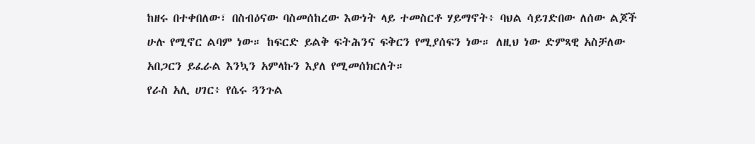ከዘሩ በተቀበለው፣ በስብዕናው ባስመሰከረው እውነት ላይ ተመስርቶ ሃይማኖት፥ ባህል ሳይገድበው ለሰው ልጆች ሁሉ የሚኖር ልባም ነው። ከፍርድ ይልቅ ፍትሕንና ፍቅርን የሚያሰፍን ነው። ለዚህ ነው ድምጻዊ አስቻለው አበጋርን ይፈራል እንኳን አምላኩን እያለ የሚመሰክርለት።
የራስ አሊ ሀገር፥ የሴሩ ጓንጉል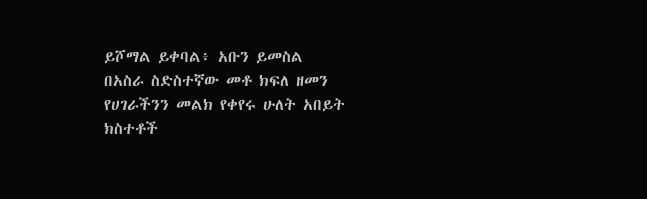ይሾማል ይቀባል፥ አቡን ይመስል
በአስራ ስድስተኛው መቶ ክፍለ ዘመን የሀገራችንን መልክ የቀየሩ ሁለት አበይት ክስተቶች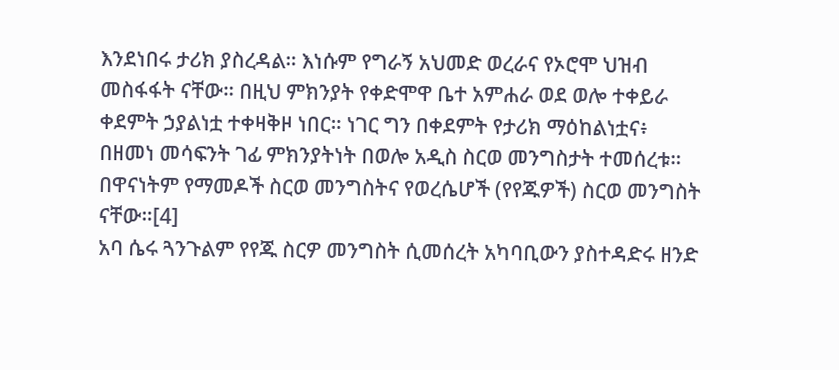እንደነበሩ ታሪክ ያስረዳል። እነሱም የግራኝ አህመድ ወረራና የኦሮሞ ህዝብ መስፋፋት ናቸው። በዚህ ምክንያት የቀድሞዋ ቤተ አምሐራ ወደ ወሎ ተቀይራ ቀደምት ኃያልነቷ ተቀዛቅዞ ነበር። ነገር ግን በቀደምት የታሪክ ማዕከልነቷና፥ በዘመነ መሳፍንት ገፊ ምክንያትነት በወሎ አዲስ ስርወ መንግስታት ተመሰረቱ። በዋናነትም የማመዶች ስርወ መንግስትና የወረሴሆች (የየጁዎች) ስርወ መንግስት ናቸው።[4]
አባ ሴሩ ጓንጉልም የየጁ ስርዎ መንግስት ሲመሰረት አካባቢውን ያስተዳድሩ ዘንድ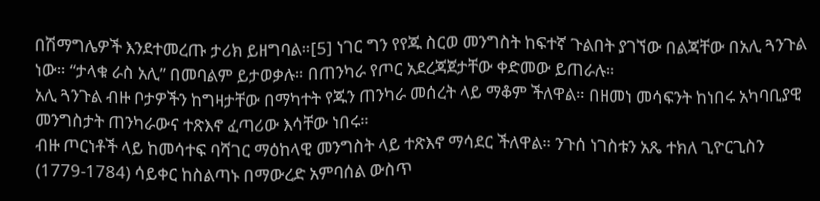በሽማግሌዎች እንደተመረጡ ታሪክ ይዘግባል።[5] ነገር ግን የየጁ ስርወ መንግስት ከፍተኛ ጉልበት ያገኘው በልጃቸው በአሊ ጓንጉል ነው። “ታላቁ ራስ አሊ” በመባልም ይታወቃሉ። በጠንካራ የጦር አደረጃጀታቸው ቀድመው ይጠራሉ።
አሊ ጓንጉል ብዙ ቦታዎችን ከግዛታቸው በማካተት የጁን ጠንካራ መሰረት ላይ ማቆም ችለዋል። በዘመነ መሳፍንት ከነበሩ አካባቢያዊ መንግስታት ጠንካራውና ተጽእኖ ፈጣሪው እሳቸው ነበሩ።
ብዙ ጦርነቶች ላይ ከመሳተፍ ባሻገር ማዕከላዊ መንግስት ላይ ተጽእኖ ማሳደር ችለዋል። ንጉሰ ነገስቱን አጼ ተክለ ጊዮርጊስን (1779-1784) ሳይቀር ከስልጣኑ በማውረድ አምባሰል ውስጥ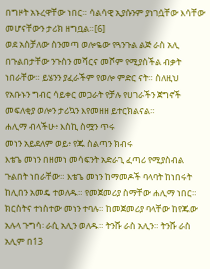በግዞት አኑረዋቸው ነበር። ሳልሳዊ ኢያሱንም ያነገሷቸው እሳቸው መሆናቸውን ታሪክ ዘግቧል።[6]
ወደ አስቻለው ስንመጣ ወሎዬው የጓንጉል ልጅ ራስ አሊ በጉልበታቸው ንጉስን መሻርና መሾም የሚያስችል ብቃት ነበራቸው። ይሄንን ያፈራችም የወሎ ምድር ናት። ስለዚህ የአቡኑን ግብር ሳይቀር መጋራት የቻሉ የሀገራችን ጀግኖች መፍለቂያ ወሎን ታሪኳን እየመዘዘ ይተርክልናል።
ሐሊማ ብላችሁ፥ እስኪ ስሟን ጥሩ
መነን አይደለም ወይ፥ የጁ ስልጣን ክብሩ
እቴጌ መነን በዘመነ መሳፍንት አድራጊ ፈጣሪ የሚያስብል ጉልበት ነበራቸው። እቴጌ መነን ከማመዶች ባላባት ከነበሩት ከሊበን አመዴ ተወለዱ። የመጀመሪያ ስማቸው ሐሊማ ነበር። ክርስትና ተነስተው መነን ተባሉ። ከመጀመሪያ ባላቸው ከየጁው አሉላ ጉግሳ፡ ራሲ አሊን ወለዱ። ትንሹ ራስ አሊን። ትንሹ ራስ አሊም በ13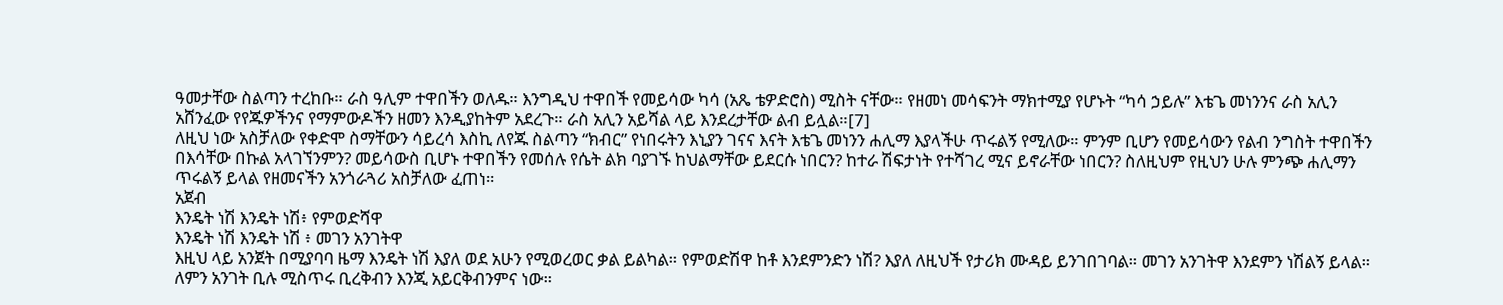ዓመታቸው ስልጣን ተረከቡ። ራስ ዓሊም ተዋበችን ወለዱ። እንግዲህ ተዋበች የመይሳው ካሳ (አጼ ቴዎድሮስ) ሚስት ናቸው። የዘመነ መሳፍንት ማክተሚያ የሆኑት “ካሳ ኃይሉ” እቴጌ መነንንና ራስ አሊን አሸንፈው የየጁዎችንና የማምውዶችን ዘመን እንዲያከትም አደረጉ። ራስ አሊን አይሻል ላይ እንደረታቸው ልብ ይሏል።[7]
ለዚህ ነው አስቻለው የቀድሞ ስማቸውን ሳይረሳ እስኪ ለየጁ ስልጣን “ክብር” የነበሩትን እኒያን ገናና እናት እቴጌ መነንን ሐሊማ እያላችሁ ጥሩልኝ የሚለው። ምንም ቢሆን የመይሳውን የልብ ንግስት ተዋበችን በእሳቸው በኩል አላገኘንምን? መይሳውስ ቢሆኑ ተዋበችን የመሰሉ የሴት ልክ ባያገኙ ከህልማቸው ይደርሱ ነበርን? ከተራ ሽፍታነት የተሻገረ ሚና ይኖራቸው ነበርን? ስለዚህም የዚህን ሁሉ ምንጭ ሐሊማን ጥሩልኝ ይላል የዘመናችን አንጎራጓሪ አስቻለው ፈጠነ።
አጀብ
እንዴት ነሽ እንዴት ነሽ፥ የምወድሻዋ
እንዴት ነሽ እንዴት ነሽ ፥ መገን አንገትዋ
እዚህ ላይ አንጀት በሚያባባ ዜማ እንዴት ነሽ እያለ ወደ አሁን የሚወረወር ቃል ይልካል። የምወድሽዋ ከቶ እንደምንድን ነሽ? እያለ ለዚህች የታሪክ ሙዳይ ይንገበገባል። መገን አንገትዋ እንደምን ነሽልኝ ይላል። ለምን አንገት ቢሉ ሚስጥሩ ቢረቅብን እንጂ አይርቅብንምና ነው።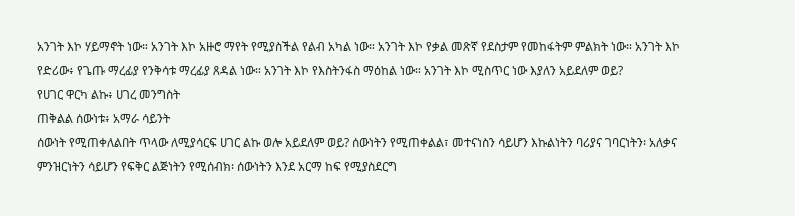አንገት እኮ ሃይማኖት ነው። አንገት እኮ አዙሮ ማየት የሚያስችል የልብ አካል ነው። አንገት እኮ የቃል መጽኛ የደስታም የመከፋትም ምልክት ነው። አንገት እኮ የድሪው፥ የጌጡ ማረፊያ የንቅሳቱ ማረፊያ ጸዳል ነው። አንገት እኮ የእስትንፋስ ማዕከል ነው። አንገት እኮ ሚስጥር ነው እያለን አይደለም ወይ?
የሀገር ዋርካ ልኩ፥ ሀገረ መንግስት
ጠቅልል ሰውነቱ፥ አማራ ሳይንት
ሰውነት የሚጠቀለልበት ጥላው ለሚያሳርፍ ሀገር ልኩ ወሎ አይደለም ወይ? ሰውነትን የሚጠቀልል፣ መተናነስን ሳይሆን እኩልነትን ባሪያና ገባርነትን፡ አለቃና ምንዝርነትን ሳይሆን የፍቅር ልጅነትን የሚሰብክ፡ ሰውነትን እንደ አርማ ከፍ የሚያስደርግ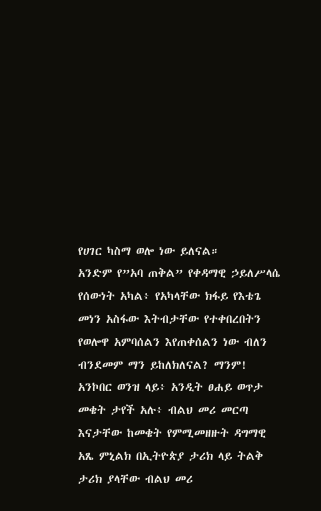የሀገር ካስማ ወሎ ነው ይለናል።
አንድም የ”አባ ጠቅል” የቀዳማዊ ኃይለሥላሴ የሰውነት አካል፥ የአካላቸው ክፋይ የእቴጌ መነን አስፋው እትብታቸው የተቀበረበትን የወሎዋ አምባሰልን እየጠቀሰልን ነው ብለን ብንደመም ማን ይከለክለናል? ማንም!
አንኮበር ወንዝ ላይ፥ አንዲት ፀሐይ ወጥታ
መቄት ታየች አሉ፥ ብልህ መሪ መርጣ
እናታቸው ከመቄት የምሚመዘዙት ዳግማዊ አጼ ምኒልክ በኢትዮጵያ ታሪክ ላይ ትልቅ ታሪክ ያላቸው ብልህ መሪ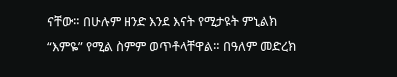ናቸው። በሁሉም ዘንድ እንደ እናት የሚታዩት ምኒልክ “እምዬ” የሚል ስምም ወጥቶላቸዋል። በዓለም መድረክ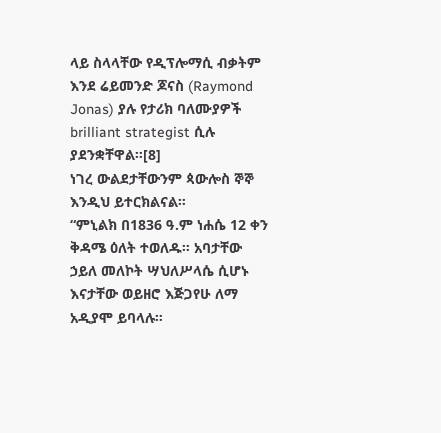ላይ ስላላቸው የዲፕሎማሲ ብቃትም እንደ ሬይመንድ ጆናስ (Raymond Jonas) ያሉ የታሪክ ባለሙያዎች brilliant strategist ሲሉ ያደንቋቸዋል።[8]
ነገረ ውልደታቸውንም ጳውሎስ ኞኞ እንዲህ ይተርክልናል።
“ምኒልክ በ1836 ዓ.ም ነሐሴ 12 ቀን ቅዳሜ ዕለት ተወለዱ። አባታቸው ኃይለ መለኮት ሣህለሥላሴ ሲሆኑ እናታቸው ወይዘሮ እጅጋየሁ ለማ አዲያሞ ይባላሉ።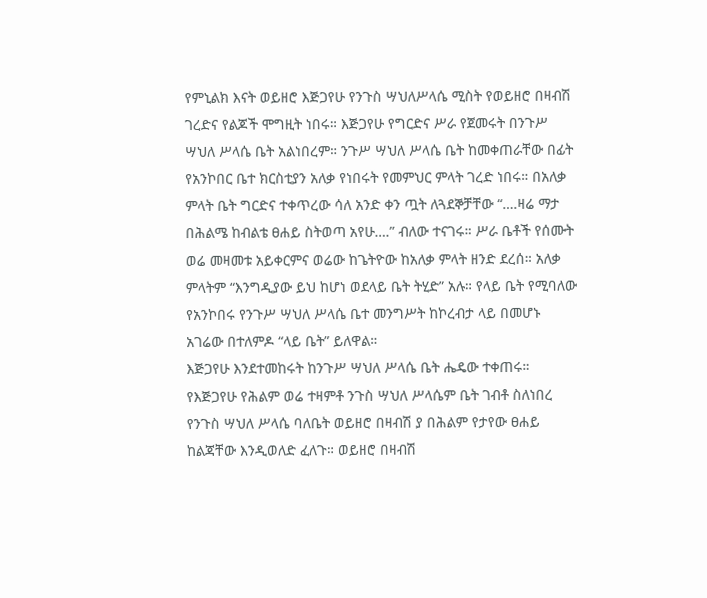የምኒልክ እናት ወይዘሮ እጅጋየሁ የንጉስ ሣህለሥላሴ ሚስት የወይዘሮ በዛብሽ ገረድና የልጆች ሞግዚት ነበሩ። እጅጋየሁ የግርድና ሥራ የጀመሩት በንጉሥ ሣህለ ሥላሴ ቤት አልነበረም። ንጉሥ ሣህለ ሥላሴ ቤት ከመቀጠራቸው በፊት የአንኮበር ቤተ ክርስቲያን አለቃ የነበሩት የመምህር ምላት ገረድ ነበሩ። በአለቃ ምላት ቤት ግርድና ተቀጥረው ሳለ አንድ ቀን ጧት ለጓደኞቻቸው “….ዛሬ ማታ በሕልሜ ከብልቴ ፀሐይ ስትወጣ አየሁ….” ብለው ተናገሩ። ሥራ ቤቶች የሰሙት ወሬ መዛመቱ አይቀርምና ወሬው ከጌትዮው ከአለቃ ምላት ዘንድ ደረሰ። አለቃ ምላትም “እንግዲያው ይህ ከሆነ ወደላይ ቤት ትሂድ” አሉ። የላይ ቤት የሚባለው የአንኮበሩ የንጉሥ ሣህለ ሥላሴ ቤተ መንግሥት ከኮረብታ ላይ በመሆኑ አገሬው በተለምዶ “ላይ ቤት” ይለዋል።
እጅጋየሁ እንደተመከሩት ከንጉሥ ሣህለ ሥላሴ ቤት ሔዴው ተቀጠሩ። የእጅጋየሁ የሕልም ወሬ ተዛምቶ ንጉስ ሣህለ ሥላሴም ቤት ገብቶ ስለነበረ የንጉስ ሣህለ ሥላሴ ባለቤት ወይዘሮ በዛብሽ ያ በሕልም የታየው ፀሐይ ከልጃቸው እንዲወለድ ፈለጉ። ወይዘሮ በዛብሽ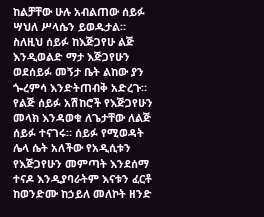ከልቻቸው ሁሉ አብልጠው ሰይፉ ሣህለ ሥላሴን ይወዱታል። ስለዚህ ሰይፉ ከእጅጋየሁ ልጅ እንዲወልድ ማታ እጅጋየሁን ወደሰይፉ መኝታ ቤት ልከው ያን ጐረምሳ እንድትጠብቅ አድረጉ።
የልጅ ሰይፉ አሽከሮች የእጅጋየሁን መላክ እንዳወቁ ለጌታቸው ለልጅ ሰይፉ ተናገሩ። ሰይፉ የሚወዳት ሌላ ሴት አለችው የአዲሲቱን የእጅጋየሁን መምጣት እንደሰማ ተናዶ እንዲያባራትም እናቱን ፈርቶ ከወንድሙ ከኃይለ መለኮት ዘንድ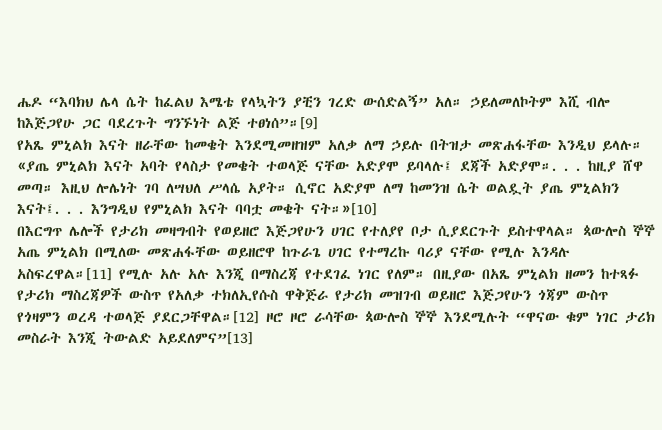ሔዶ “እባክህ ሌላ ሴት ከፈልህ እሜቴ የላኳትን ያቺን ገረድ ውሰድልኝ” አለ። ኃይለመለኮትም እሺ ብሎ ከእጅጋየሁ ጋር ባደረጉት ግንኙነት ልጅ ተፀነሰ”።[9]
የአጼ ምኒልክ እናት ዘራቸው ከመቄት እንደሚመዘዝም አለቃ ለማ ኃይሉ በትዝታ መጽሐፋቸው እንዲህ ይላሉ።
«ያጤ ምኒልክ እናት አባት የላስታ የመቄት ተወላጅ ናቸው አድያሞ ይባላሉ፤ ደጃች አድያሞ።. . . ከዚያ ሸዋ መጣ። እዚህ ሎሌነት ገባ ለሣህለ ሥላሴ አያት። ሲኖር አድያሞ ለማ ከመንዝ ሴት ወልዷት ያጤ ምኒልክን እናት፤. . . እንግዲህ የምኒልክ እናት ባባቷ መቄት ናት።»[10]
በእርግጥ ሌሎች የታሪክ መዛግብት የወይዘሮ እጅጋየሁን ሀገር የተለያየ ቦታ ሲያደርጉት ይስተዋላል። ጳውሎስ ኞኞ አጤ ምኒልክ በሚለው መጽሐፋቸው ወይዘሮዋ ከጉራጌ ሀገር የተማረኩ ባሪያ ናቸው የሚሉ እንዳሉ አስፍረዋል።[11] የሚሉ አሉ አሉ እንጂ በማስረጃ የተደገፈ ነገር የለም። በዚያው በአጼ ምኒልክ ዘመን ከተጻፉ የታሪክ ማስረጃዎች ውስጥ የአለቃ ተክለኢየሱስ ዋቅጅራ የታሪክ መዝገብ ወይዘሮ እጅጋየሁን ጎጃም ውስጥ የጎዛምን ወረዳ ተወላጅ ያደርጋቸዋል።[12] ዞሮ ዞሮ ራሳቸው ጳውሎስ ኞኞ እንደሚሉት “ዋናው ቁም ነገር ታሪክ መስራት እንጂ ትውልድ አይደለምና”[13]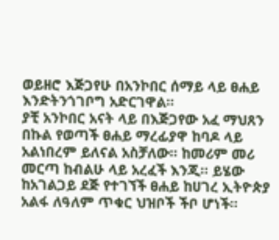ወይዘሮ እጅጋየሁ በአንኮበር ሰማይ ላይ ፀሐይ እንድትንጎገቦግ አድርገዋል።
ያቺ አንኮበር አናት ላይ በእጅጋየው አፈ ማህጸን በኩል የወጣች ፀሐይ ማረፊያዋ ከባዶ ላይ አልነበረም ይለናል አስቻለው። ከመሪም መሪ መርጣ ከብልሁ ላይ አረፈች እንጂ። ይሄው ከአገልጋይ ደጅ የተገኘች ፀሐይ ከሀገረ ኢትዮጵያ አልፋ ለዓለም ጥቁር ህዝቦች ችቦ ሆነች።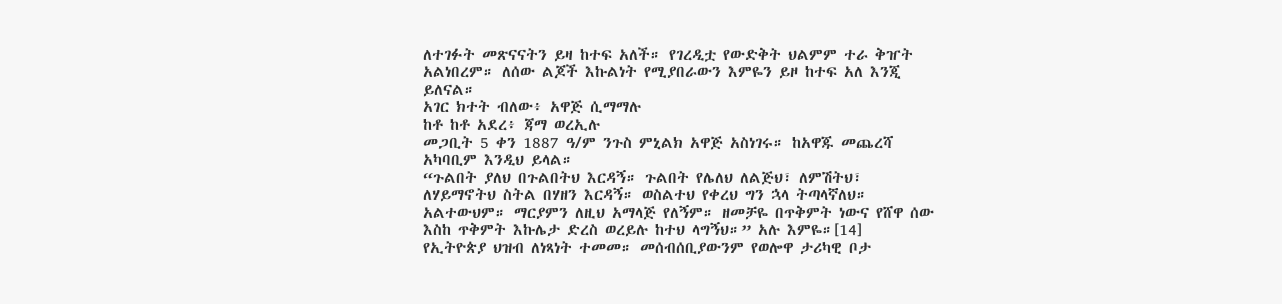ለተገፉት መጽናናትን ይዛ ከተፍ አለች። የገረዲቷ የውድቅት ህልምም ተራ ቅዠት አልነበረም። ለሰው ልጆች እኩልነት የሚያበራውን እምዬን ይዞ ከተፍ አለ እንጂ ይለናል።
አገር ክተት ብለው፥ አዋጅ ሲማማሉ
ከቶ ከቶ አደረ፥ ጃማ ወረኢሉ
መጋቢት 5 ቀን 1887 ዓ/ም ንጉስ ምኒልክ አዋጅ አስነገሩ። ከአዋጁ መጨረሻ አካባቢም እንዲህ ይላል።
“ጉልበት ያለህ በጉልበትህ እርዳኝ። ጉልበት የሌለህ ለልጅህ፣ ለምሽትህ፣ ለሃይማኖትህ ስትል በሃዘን እርዳኝ። ወስልተህ የቀረህ ግን ኋላ ትጣላኛለህ። አልተውህም። ማርያምን ለዚህ አማላጅ የለኝም። ዘመቻዬ በጥቅምት ነውና የሸዋ ሰው እስከ ጥቅምት እኩሌታ ድረስ ወረይሉ ከተህ ላግኝህ።” አሉ እምዬ።[14]
የኢትዮጵያ ህዝብ ለነጻነት ተመመ። መሰብሰቢያውንም የወሎዋ ታሪካዊ ቦታ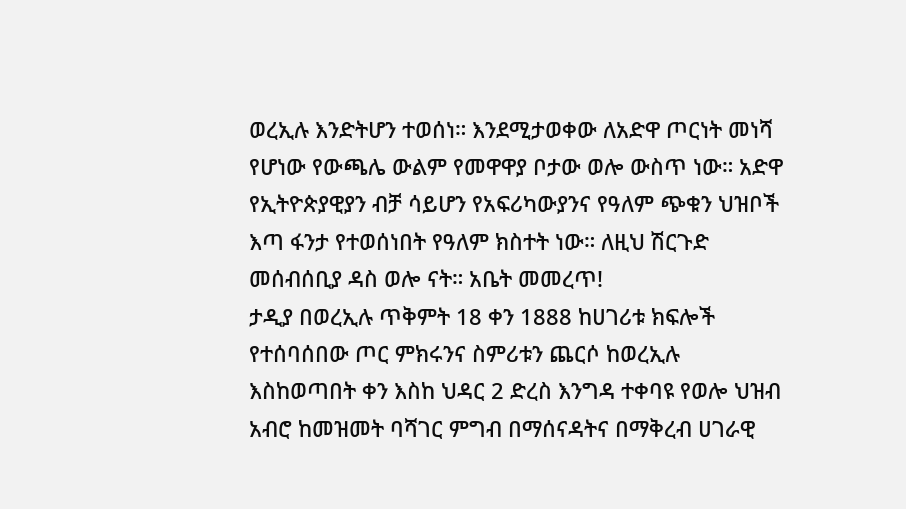ወረኢሉ እንድትሆን ተወሰነ። እንደሚታወቀው ለአድዋ ጦርነት መነሻ የሆነው የውጫሌ ውልም የመዋዋያ ቦታው ወሎ ውስጥ ነው። አድዋ የኢትዮጵያዊያን ብቻ ሳይሆን የአፍሪካውያንና የዓለም ጭቁን ህዝቦች እጣ ፋንታ የተወሰነበት የዓለም ክስተት ነው። ለዚህ ሽርጉድ መሰብሰቢያ ዳስ ወሎ ናት። አቤት መመረጥ!
ታዲያ በወረኢሉ ጥቅምት 18 ቀን 1888 ከሀገሪቱ ክፍሎች የተሰባሰበው ጦር ምክሩንና ስምሪቱን ጨርሶ ከወረኢሉ እስከወጣበት ቀን እስከ ህዳር 2 ድረስ እንግዳ ተቀባዩ የወሎ ህዝብ አብሮ ከመዝመት ባሻገር ምግብ በማሰናዳትና በማቅረብ ሀገራዊ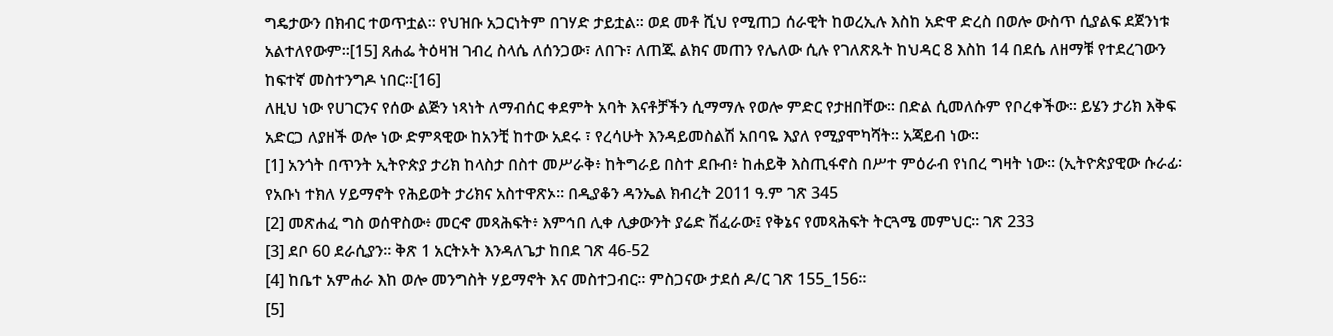ግዴታውን በክብር ተወጥቷል። የህዝቡ አጋርነትም በገሃድ ታይቷል። ወደ መቶ ሺህ የሚጠጋ ሰራዊት ከወረኢሉ እስከ አድዋ ድረስ በወሎ ውስጥ ሲያልፍ ደጀንነቱ አልተለየውም።[15] ጸሐፌ ትዕዛዝ ገብረ ስላሴ ለሰንጋው፣ ለበጉ፣ ለጠጁ ልክና መጠን የሌለው ሲሉ የገለጽጹት ከህዳር 8 እስከ 14 በደሴ ለዘማቹ የተደረገውን ከፍተኛ መስተንግዶ ነበር።[16]
ለዚህ ነው የሀገርንና የሰው ልጅን ነጻነት ለማብሰር ቀደምት አባት እናቶቻችን ሲማማሉ የወሎ ምድር የታዘበቸው። በድል ሲመለሱም የቦረቀችው። ይሄን ታሪክ እቅፍ አድርጋ ለያዘች ወሎ ነው ድምጻዊው ከአንቺ ከተው አደሩ ፣ የረሳሁት እንዳይመስልሽ አበባዬ እያለ የሚያሞካሻት። አጃይብ ነው።
[1] አንጎት በጥንት ኢትዮጵያ ታሪክ ከላስታ በስተ መሥራቅ፥ ከትግራይ በስተ ደቡብ፥ ከሐይቅ እስጢፋኖስ በሥተ ምዕራብ የነበረ ግዛት ነው። (ኢትዮጵያዊው ሱራፊ፡ የአቡነ ተክለ ሃይማኖት የሕይወት ታሪክና አስተዋጽኦ። በዲያቆን ዳንኤል ክብረት 2011 ዓ.ም ገጽ 345
[2] መጽሐፈ ግስ ወሰዋስው፥ መርኆ መጻሕፍት፥ እምኅበ ሊቀ ሊቃውንት ያሬድ ሽፈራው፤ የቅኔና የመጻሕፍት ትርጓሜ መምህር። ገጽ 233
[3] ደቦ 60 ደራሲያን። ቅጽ 1 አርትኦት እንዳለጌታ ከበደ ገጽ 46-52
[4] ከቤተ አምሐራ እከ ወሎ መንግስት ሃይማኖት እና መስተጋብር። ምስጋናው ታደሰ ዶ/ር ገጽ 155_156።
[5]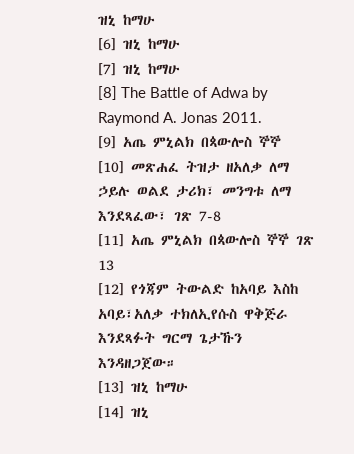ዝኒ ከማሁ
[6] ዝኒ ከማሁ
[7] ዝኒ ከማሁ
[8] The Battle of Adwa by Raymond A. Jonas 2011.
[9] አጤ ምኒልክ በጳውሎስ ኞኞ
[10] መጽሐፈ ትዝታ ዘአለቃ ለማ ኃይሉ ወልደ ታሪክ፣ መንግቱ ለማ እንደጻፈው፣ ገጽ 7-8
[11] አጤ ምኒልክ በጳውሎስ ኞኞ ገጽ 13
[12] የጎጃም ትውልድ ከአባይ እስከ አባይ፣አለቃ ተክለኢየሱስ ዋቅጅራ እንደጻፉት ግርማ ጌታኹን እንዳዘጋጀው።
[13] ዝኒ ከማሁ
[14] ዝኒ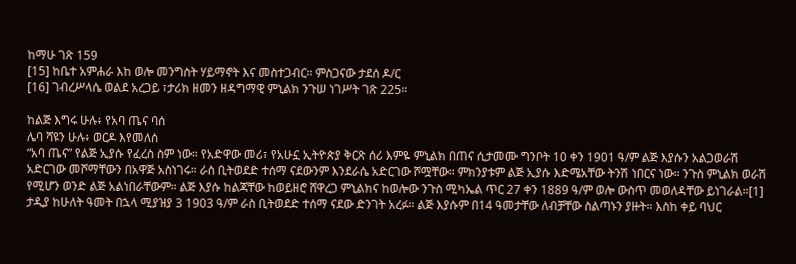ከማሁ ገጽ 159
[15] ከቤተ አምሐራ እከ ወሎ መንግስት ሃይማኖት እና መስተጋብር። ምስጋናው ታደሰ ዶ/ር
[16] ገብረሥላሴ ወልደ አረጋይ ፣ታሪክ ዘመን ዘዳግማዊ ምኒልክ ንጉሠ ነገሥት ገጽ 225።

ከልጅ እግሩ ሁሉ፥ የአባ ጤና ባሰ
ሌባ ሻዩን ሁሉ፥ ወርዶ እየመለሰ
“አባ ጤና” የልጅ ኢያሱ የፈረስ ስም ነው። የአድዋው መሪ፣ የአሁኗ ኢትዮጵያ ቅርጽ ሰሪ እምዬ ምኒልክ በጠና ሲታመሙ ግንቦት 10 ቀን 1901 ዓ/ም ልጅ እያሱን አልጋወራሽ አድርገው መሾማቸውን በአዋጅ አስነገሩ። ራስ ቢትወደድ ተሰማ ናደውንም እንደራሴ አድርገው ሾሟቸው። ምክንያቱም ልጅ ኢያሱ እድሜአቸው ትንሽ ነበርና ነው። ንጉስ ምኒልክ ወራሽ የሚሆን ወንድ ልጅ አልነበራቸውም። ልጅ እያሱ ከልጃቸው ከወይዘሮ ሸዋረጋ ምኒልክና ከወሎው ንጉስ ሚካኤል ጥር 27 ቀን 1889 ዓ/ም ወሎ ውስጥ መወለዳቸው ይነገራል።[1]
ታዲያ ከሁለት ዓመት በኋላ ሚያዝያ 3 1903 ዓ/ም ራስ ቢትወደድ ተሰማ ናደው ድንገት አረፉ። ልጅ እያሱም በ14 ዓመታቸው ለብቻቸው ስልጣኑን ያዙት። እስከ ቀይ ባህር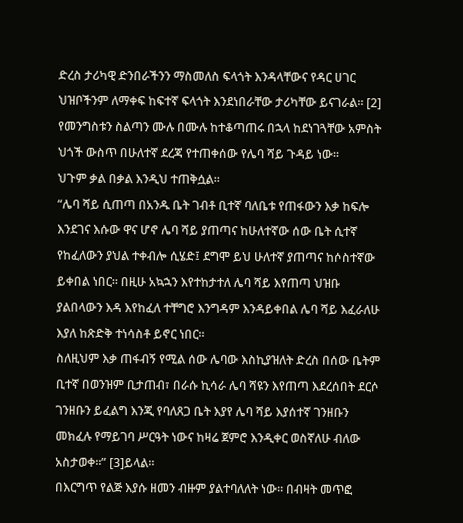ድረስ ታሪካዊ ድንበራችንን ማስመለስ ፍላጎት እንዳላቸውና የዳር ሀገር ህዝቦችንም ለማቀፍ ከፍተኛ ፍላጎት እንደነበራቸው ታሪካቸው ይናገራል። [2]
የመንግስቱን ስልጣን ሙሉ በሙሉ ከተቆጣጠሩ በኋላ ከደነገጓቸው አምስት ህጎች ውስጥ በሁለተኛ ደረጃ የተጠቀሰው የሌባ ሻይ ጉዳይ ነው።
ህጉም ቃል በቃል እንዲህ ተጠቅሷል።
“ሌባ ሻይ ሲጠጣ በአንዱ ቤት ገብቶ ቢተኛ ባለቤቱ የጠፋውን እቃ ከፍሎ እንደገና እሱው ዋና ሆኖ ሌባ ሻይ ያጠጣና ከሁለተኛው ሰው ቤት ሲተኛ የከፈለውን ያህል ተቀብሎ ሲሄድ፤ ደግሞ ይህ ሁለተኛ ያጠጣና ከሶስተኛው ይቀበል ነበር። በዚሁ አኳኋን እየተከታተለ ሌባ ሻይ እየጠጣ ህዝቡ ያልበላውን እዳ እየከፈለ ተቸግሮ እንግዳም እንዳይቀበል ሌባ ሻይ እፈራለሁ እያለ ከጽድቅ ተነሳስቶ ይኖር ነበር።
ስለዚህም እቃ ጠፋብኝ የሚል ሰው ሌባው እስኪያዝለት ድረስ በሰው ቤትም ቢተኛ በወንዝም ቢታጠብ፣ በራሱ ኪሳራ ሌባ ሻዩን እየጠጣ እደረሰበት ደርሶ ገንዘቡን ይፈልግ እንጂ የባለጸጋ ቤት እያየ ሌባ ሻይ እያሰተኛ ገንዘቡን መክፈሉ የማይገባ ሥርዓት ነውና ከዛሬ ጀምሮ እንዲቀር ወስኛለሁ ብለው አስታወቀ።” [3]ይላል።
በእርግጥ የልጅ እያሱ ዘመን ብዙም ያልተባለለት ነው። በብዛት መጥፎ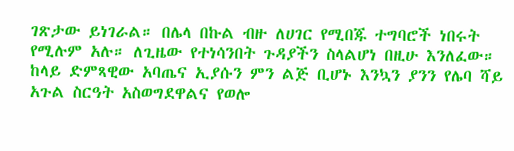ገጽታው ይነገራል። በሌላ በኩል ብዙ ለሀገር የሚበጁ ተግባሮች ነበሩት የሚሉም አሉ። ለጊዜው የተነሳንበት ጉዳያችን ስላልሆነ በዚሁ እንለፈው።
ከላይ ድምጻዊው አባጤና ኢያሱን ምን ልጅ ቢሆኑ እንኳን ያንን የሌባ ሻይ አጉል ስርዓት አስወግደዋልና የወሎ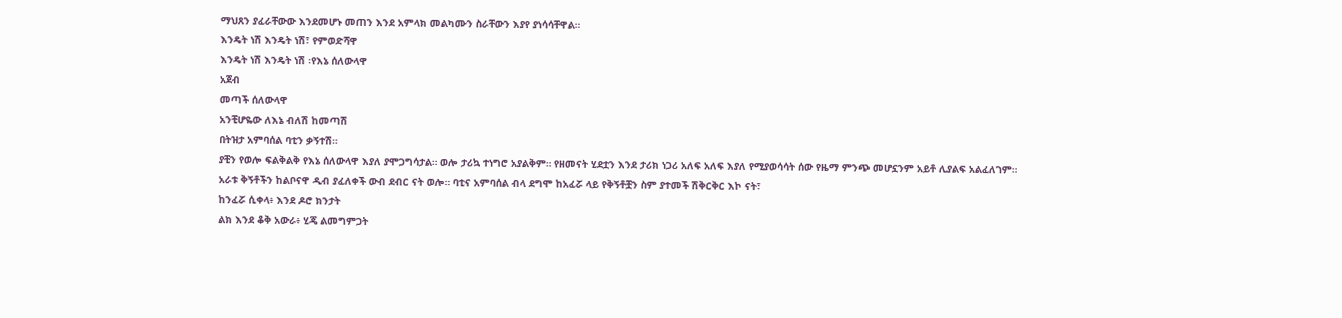ማህጸን ያፈራቸውው እንደመሆኑ መጠን እንደ አምላክ መልካሙን ስራቸውን እያየ ያነሳሳቸዋል።
እንዴት ነሽ እንዴት ነሽ፣ የምወድሻዋ
እንዴት ነሽ እንዴት ነሽ ፡የእኔ ሰለውላዋ
አጀብ
መጣች ሰለውላዋ
አንቺሆዬው ለእኔ ብለሽ ከመጣሽ
በትዝታ አምባሰል ባቲን ቃኝተሽ።
ያቺን የወሎ ፍልቅልቅ የእኔ ሰለውላዋ እያለ ያሞጋግሳታል። ወሎ ታሪኳ ተነግሮ አያልቅም። የዘመናት ሂደቷን እንደ ታሪክ ነጋሪ አለፍ አለፍ እያለ የሚያወሳሳት ሰው የዜማ ምንጭ መሆኗንም አይቶ ሊያልፍ አልፈለገም። አራቱ ቅኝቶችን ከልቦናዋ ዲብ ያፈለቀች ውብ ደብር ናት ወሎ። ባቲና አምባሰል ብላ ደግሞ ከአፈሯ ላይ የቅኝቶቿን ስም ያተመች ሽቅርቅር እኮ ናት፣
ከንፈሯ ሲቀላ፥ እንደ ዶሮ ክንታት
ልክ እንደ ቆቅ አውራ፥ ሂጄ ልመግምጋት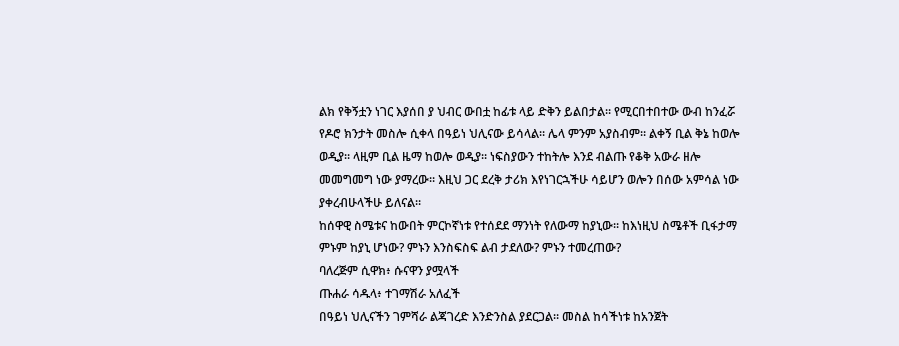ልክ የቅኝቷን ነገር እያሰበ ያ ህብር ውበቷ ከፊቱ ላይ ድቅን ይልበታል። የሚርበተበተው ውብ ከንፈሯ የዶሮ ክንታት መስሎ ሲቀላ በዓይነ ህሊናው ይሳላል። ሌላ ምንም አያስብም። ልቀኝ ቢል ቅኔ ከወሎ ወዲያ። ላዚም ቢል ዜማ ከወሎ ወዲያ። ነፍስያውን ተከትሎ እንደ ብልጡ የቆቅ አውራ ዘሎ መመግመግ ነው ያማረው። እዚህ ጋር ደረቅ ታሪክ እየነገርኋችሁ ሳይሆን ወሎን በሰው አምሳል ነው ያቀረብሁላችሁ ይለናል።
ከሰዋዊ ስሜቱና ከውበት ምርኮኛነቱ የተሰደደ ማንነት የለውማ ከያኒው። ከእነዚህ ስሜቶች ቢፋታማ ምኑም ከያኒ ሆነው? ምኑን እንስፍስፍ ልብ ታደለው? ምኑን ተመረጠው?
ባለረጅም ሲዋክ፥ ሱናዋን ያሟላች
ጡሐራ ሳዱላ፥ ተገማሽራ አለፈች
በዓይነ ህሊናችን ገምሻራ ልጃገረድ እንድንስል ያደርጋል። መስል ከሳችነቱ ከአንጀት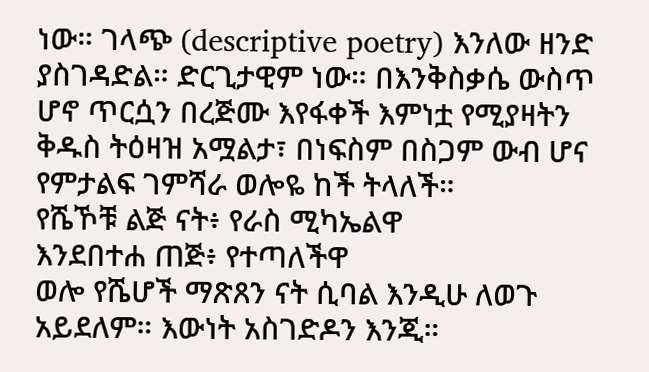ነው። ገላጭ (descriptive poetry) እንለው ዘንድ ያስገዳድል። ድርጊታዊም ነው። በእንቅስቃሴ ውስጥ ሆኖ ጥርሷን በረጅሙ እየፋቀች እምነቷ የሚያዛትን ቅዱስ ትዕዛዝ አሟልታ፣ በነፍስም በስጋም ውብ ሆና የምታልፍ ገምሻራ ወሎዬ ከች ትላለች።
የሼኾቹ ልጅ ናት፥ የራስ ሚካኤልዋ
እንደበተሐ ጠጅ፥ የተጣለችዋ
ወሎ የሼሆች ማጽጸን ናት ሲባል እንዲሁ ለወጉ አይደለም። እውነት አስገድዶን እንጂ።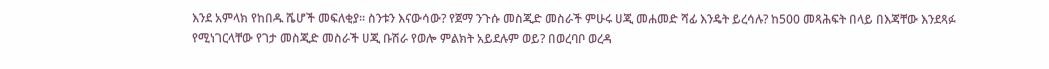እንደ አምላክ የከበዱ ሼሆች መፍለቂያ። ስንቱን እናውሳው? የጀማ ንጉሱ መስጂድ መስራች ምሁሩ ሀጂ መሐመድ ሻፊ እንዴት ይረሳሉ? ከ500 መጻሕፍት በላይ በእጃቸው እንደጻፉ የሚነገርላቸው የገታ መስጂድ መስራች ሀጂ ቡሽራ የወሎ ምልክት አይደሉም ወይ? በወረባቦ ወረዳ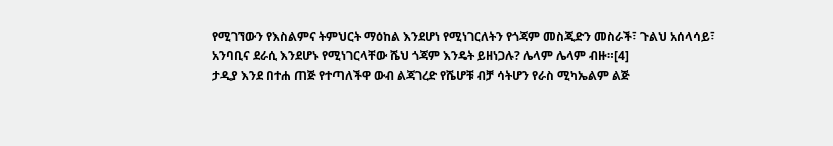የሚገኘውን የእስልምና ትምህርት ማዕከል እንደሆነ የሚነገርለትን የጎጃም መስጂድን መስራች፣ ጉልህ አሰላሳይ፣ አንባቢና ደራሲ እንደሆኑ የሚነገርላቸው ሼህ ጎጃም እንዴት ይዘነጋሉ? ሌላም ሌላም ብዙ።[4]
ታዲያ እንደ በተሐ ጠጅ የተጣለችዋ ውብ ልጃገረድ የሼሆቹ ብቻ ሳትሆን የራስ ሚካኤልም ልጅ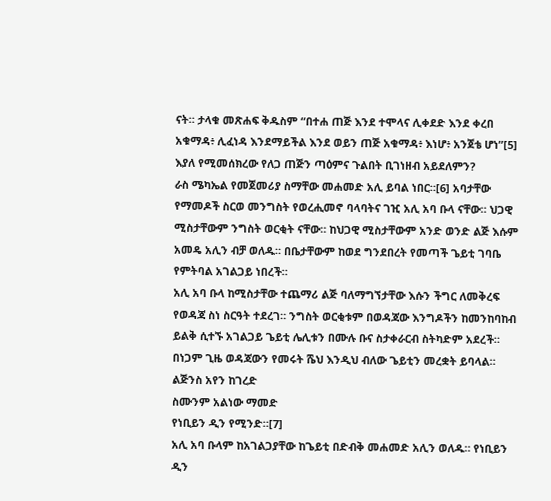ናት። ታላቁ መጽሐፍ ቅዱስም “በተሐ ጠጅ እንደ ተሞላና ሊቀደድ እንደ ቀረበ አቁማዳ፥ ሊፈነዳ እንደማይችል እንደ ወይን ጠጅ አቁማዳ፥ እነሆ፥ አንጀቴ ሆነ”[5] እያለ የሚመሰክረው የለጋ ጠጅን ጣዕምና ጉልበት ቢገነዘብ አይደለምን?
ራስ ሜካኤል የመጀመሪያ ስማቸው መሐመድ አሊ ይባል ነበር።[6] አባታቸው የማመዶች ስርወ መንግስት የወረሒመኖ ባላባትና ገዢ አሊ አባ ቡላ ናቸው። ህጋዊ ሚስታቸውም ንግስት ወርቂት ናቸው። ከህጋዊ ሚስታቸውም አንድ ወንድ ልጅ እሱም አመዴ አሊን ብቻ ወለዱ። በቤታቸውም ከወደ ግንደበረት የመጣች ጌይቲ ገባቤ የምትባል አገልጋይ ነበረች።
አሊ አባ ቡላ ከሚስታቸው ተጨማሪ ልጅ ባለማግኘታቸው እሱን ችግር ለመቅረፍ የወዳጃ ስነ ስርዓት ተደረገ። ንግስት ወርቂቱም በወዳጃው እንግዶችን ከመንከባከብ ይልቅ ሲተኙ አገልጋይ ጌይቲ ሌሊቱን በሙሉ ቡና ስታቀራርብ ስትካድም አደረች።
በነጋም ጊዜ ወዳጃውን የመሩት ሼህ እንዲህ ብለው ጌይቲን መረቋት ይባላል።
ልጅንስ አየን ከገረድ
ስሙንም አልነው ማመድ
የነቢይን ዲን የሚንድ።[7]
አሊ አባ ቡላም ከአገልጋያቸው ከጌይቲ በድብቅ መሐመድ አሊን ወለዱ። የነቢይን ዲን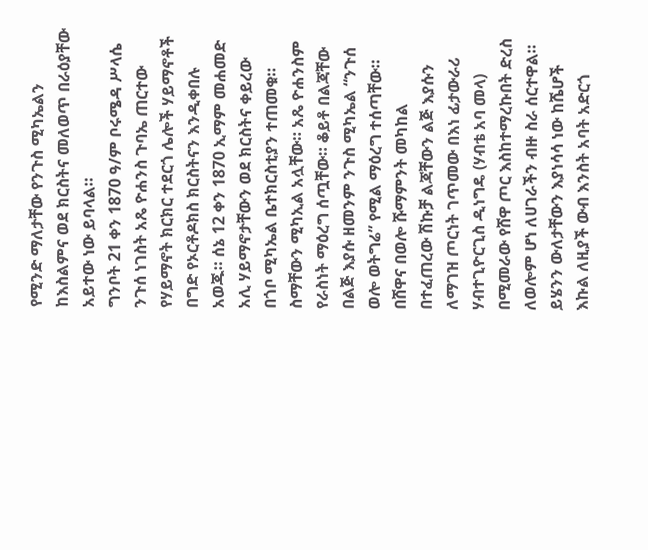የሚንድ ማለታቸው የንጉስ ሚካኤልን ከእስልምና ወደ ክርስትና መለወጥ በራዕያቸው አይተው ነው ይባላል።
ግንቦት 21 ቀን 1870 ዓ/ም ቦሩሜዳ ሥላሴ ንጉሰ ነገስት አጼ ዮሐንስ ጉባኤ ጠርተው የሃይማኖት ክርክር ተደርጎ ሌሎች ሃይማኖቶች በግድ የኦርቶዶክስ ክርስትናን እንዲቀበሉ አወጁ። ሰኔ 12 ቀን 1870 ኢማም መሐመድ አሊ ሃይማኖታቸውን ወደ ክርስትና ቀይረው በጎቦ ሚካኤል ቤተክርስቲያን ተጠመቁ። ስማቸውን ሚካኢል አሏቸው። አጼ ዮሐንስም የራስነት ማዕረግ ሰጧቸው። ቆይቶ በልጃቸው በልጅ እያሱ ዘመንም ንጉስ ሚካኤል “ንጉሰ ወሎ ወትግሬ” የሚል ማዕረግ ተሰጣቸው። በሸዋና በወሎ ሹማምንት መካከል በተፈጠረው ሽኩቻ ልጃቸውን ልጅ እያሱን ለማገዝ ጦርነት ገጥመው በእነ ፊታውራሪ ሃብተጊዮርጊስ ዲነግዴ (ሃብቴ አባ መላ) በሚመራው የሸዋ ጦር እስከተማረኩበት ድረስ ለወሎም ሆነ ለሀገራችን ብዙ ስራ ሰርተዋል።
ይሄንን ውለታቸውን እያነሳሳ ነው ከሼሆች እኩል ለዚያች ውብ እንስት አባት አድርጎ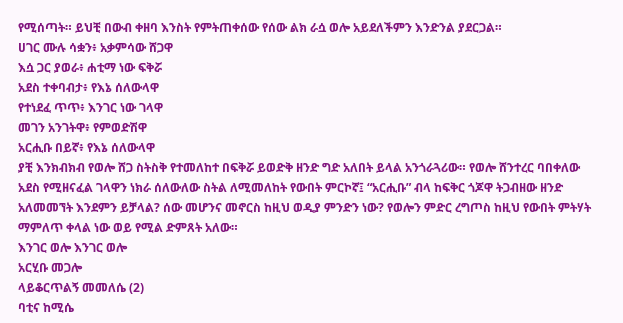የሚሰጣት። ይህቺ በውብ ቀዘባ እንስት የምትጠቀሰው የሰው ልክ ራሷ ወሎ አይደለችምን እንድንል ያደርጋል።
ሀገር ሙሉ ሳቋን፥ አቃምሳው ሸጋዋ
እሷ ጋር ያወራ፥ ሐቲማ ነው ፍቅሯ
አደስ ተቀባብታ፥ የእኔ ሰለውላዋ
የተነደፈ ጥጥ፥ እንገር ነው ገላዋ
መገን አንገትዋ፥ የምወድሽዋ
አርሒቡ በይኛ፥ የእኔ ሰለውላዋ
ያቺ እንክብክብ የወሎ ሸጋ ስትስቅ የተመለከተ በፍቅሯ ይወድቅ ዘንድ ግድ አለበት ይላል አንጎራጓሪው። የወሎ ሸንተረር ባበቀለው አደስ የሚዘናፈል ገላዋን ነክራ ሰለውለው ስትል ለሚመለከት የውበት ምርኮኛ፤ “አርሒቡ” ብላ ከፍቅር ጎጆዋ ትጋብዘው ዘንድ አለመመኘት እንደምን ይቻላል? ሰው መሆንና መኖርስ ከዚህ ወዲያ ምንድን ነው? የወሎን ምድር ረግጦስ ከዚህ የውበት ምትሃት ማምለጥ ቀላል ነው ወይ የሚል ድምጸት አለው።
እንገር ወሎ እንገር ወሎ
አርሂቡ መጋሎ
ላይቆርጥልኝ መመለሴ (2)
ባቲና ከሚሴ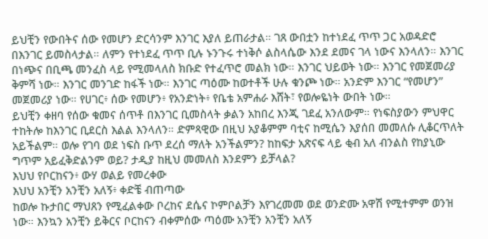ይህቺን የውበትና ሰው የመሆን ድርሳንም እንገር እያለ ይጠራታል። ገጸ ውበቷን ከተነደፈ ጥጥ ጋር አወዳድሮ በእንገር ይመስላታል። ለምን የተነደፈ ጥጥ ቢሉ ኑንጉሩ ተነቅሶ ልስላሴው እንደ ደመና ገላ ነውና እንላለን። እንገር በነጭና በቢጫ መንፈስ ላይ የሚመላለስ ክቡድ የተፈጥሮ መልክ ነው። እንገር ህይወት ነው። እንገር የመጀመሪያ ቅምሻ ነው። እንገር መንገድ ከፋች ነው። እንገር ጣዕሙ ከወተቶች ሁሉ ቁንጮ ነው። አንድም እንገር “የመሆን” መጀመሪያ ነው። የሀገር፥ ሰው የመሆን፥ የአንድነት፥ የቤቴ አምሐራ እሸት፣ የወሎዬነት ውበት ነው።
ይህቺን ቀዘባ የሰው ቁመና ሰጥቶ በእንገር ቢመስላት ቃልን አከበረ እንጂ ገደፈ አንለውም። የነፍስያውን ምህዋር ተከትሎ ከእንገር ቢደርስ እልል እንላለን። ድምጻዊው በዚህ አያቆምም ባቲና ከሚሴን እያሰበ መመለሱ ሊቆርጥለት አይችልም። ወሎ የገባ ወደ ነፍስ ቡጥ ደረሰ ማለት አንችልምን? ከከፍታ አጽናፍ ላይ ቂብ አለ ብንልስ የከያኒው ግጥም አይፈቅድልንም ወይ? ታዲያ ከዚህ መመለስ እንደምን ይቻላል?
እህህ የቦርከናን፥ ውሃ ወልይ የመረቀው
እህህ አንቺን አንቺን አለኝ፥ ቀድቼ ብጠጣው
ከወሎ ኩታበር ማህጸን የሚፈልቀው ቦረከና ደሴና ኮምቦልቻን እየገረመመ ወደ ወንድሙ አዋሽ የሚተምም ወንዝ ነው። እንኳን አንቺን ይቅርና ቦርከናን ብቀምሰው ጣዕሙ አንቺን አንቺን አለኝ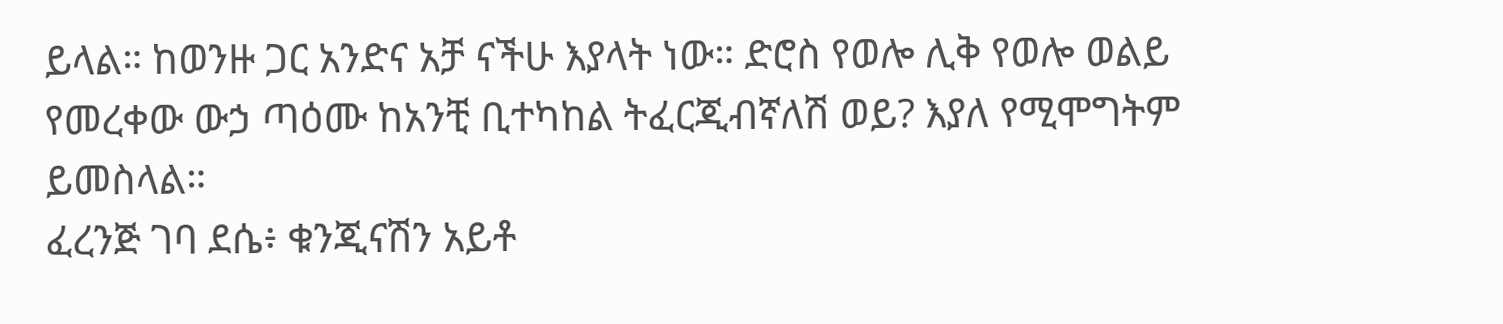ይላል። ከወንዙ ጋር አንድና አቻ ናችሁ እያላት ነው። ድሮስ የወሎ ሊቅ የወሎ ወልይ የመረቀው ውኃ ጣዕሙ ከአንቺ ቢተካከል ትፈርጂብኛለሽ ወይ? እያለ የሚሞግትም ይመስላል።
ፈረንጅ ገባ ደሴ፥ ቁንጂናሽን አይቶ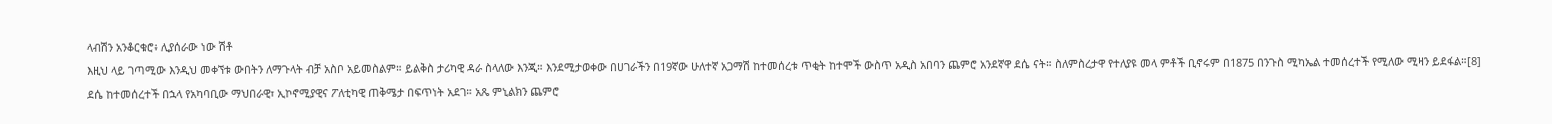ላብሽን አንቆርቁሮ፥ ሊያሰራው ነው ሽቶ
እዚህ ላይ ገጣሚው እንዲህ መቀኘቱ ውበትን ለማጉላት ብቻ አስቦ አይመስልም። ይልቅስ ታሪካዊ ዳራ ስላለው እንጂ። እንደሚታወቀው በሀገራችን በ19ኛው ሁለተኛ አጋማሽ ከተመሰረቱ ጥቂት ከተሞች ውስጥ አዲስ አበባን ጨምሮ አንደኛዋ ደሴ ናት። ስለምስረታዋ የተለያዩ መላ ምቶች ቢኖሩም በ1875 በንጉስ ሚካኤል ተመሰረተች የሚለው ሚዛን ይደፋል።[8]
ደሴ ከተመሰረተች በኋላ የአካባቢው ማህበራዊ፣ ኢኮኖሚያዊና ፖለቲካዊ ጠቅሜታ በፍጥነት አደገ። አጼ ምኒልክን ጨምሮ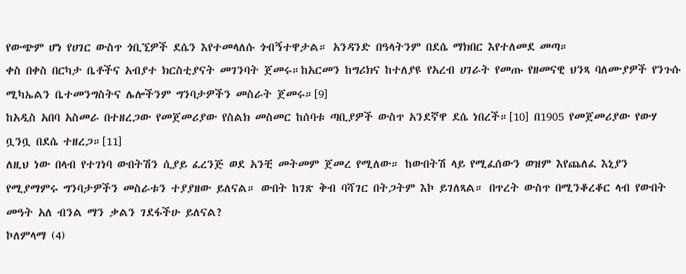የውጭም ሆነ የሀገር ውስጥ ጎቢኚዎች ደሴን እየተመላለሱ ጎብኝተዋታል። አንዳንድ በዓላትንም በደሴ ማክበር እየተለመደ መጣ።
ቀስ በቀስ በርካታ ቤቶችና አብያተ ክርስቲያናት መገንባት ጀመሩ።ከአርመን ከግሪክና ከተለያዩ የአረብ ሀገራት የመጡ የዘመናዊ ህንጻ ባለሙያዎች የንጉሱ ሚካኤልን ቤተመንግስትና ሌሎችንም ግንባታዎችን መስራት ጀመሩ።[9]
ከአዲስ አበባ አስመራ በተዘረጋው የመጀመሪያው የስልክ መስመር ከሰባቱ ጣቢያዎች ውስጥ አንደኛዋ ደሴ ነበረች።[10] በ1905 የመጀመሪያው የውሃ ቧንቧ በደሴ ተዘረጋ።[11]
ለዚህ ነው በላብ የተገነባ ውበትሽን ሲያይ ፈረንጅ ወደ አንቺ መትመም ጀመረ የሚለው። ከውበትሽ ላይ የሚፈሰውን ወዝም እየጨለፈ እኒያን የሚያማምሩ ግንባታዎችን መስራቱን ተያያዘው ይለናል። ውበት ከገጽ ቅብ ባሻገር በትጋትም እኮ ይገለጻል። በጥረት ውስጥ በሚንቆረቆር ላብ የውበት መዓት አለ ብንል ማን ቃልን ገደፋችሁ ይለናል?
ኮለምላማ (4)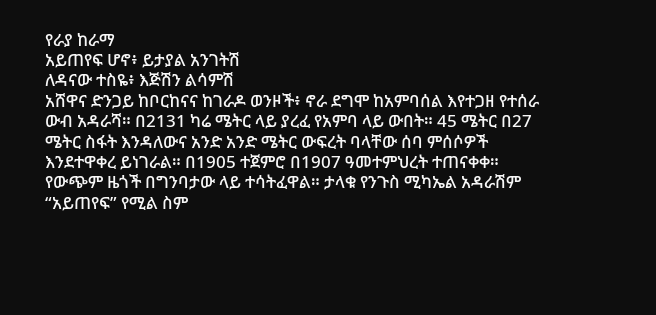የራያ ከራማ
አይጠየፍ ሆኖ፥ ይታያል አንገትሽ
ለዳናው ተስዬ፥ እጅሽን ልሳምሽ
አሸዋና ድንጋይ ከቦርከናና ከገራዶ ወንዞች፥ ኖራ ደግሞ ከአምባሰል እየተጋዘ የተሰራ ውብ አዳራሻ። በ2131 ካሬ ሜትር ላይ ያረፈ የአምባ ላይ ውበት። 45 ሜትር በ27 ሜትር ስፋት እንዳለውና አንድ አንድ ሜትር ውፍረት ባላቸው ሰባ ምሰሶዎች እንደተዋቀረ ይነገራል። በ1905 ተጀምሮ በ1907 ዓመተምህረት ተጠናቀቀ። የውጭም ዜጎች በግንባታው ላይ ተሳትፈዋል። ታላቁ የንጉስ ሚካኤል አዳራሽም “አይጠየፍ” የሚል ስም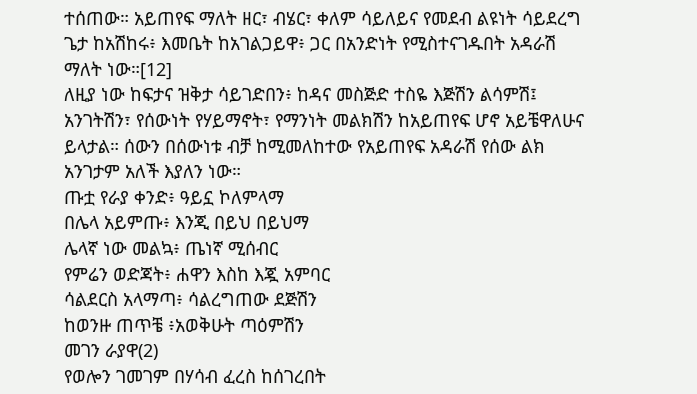ተሰጠው። አይጠየፍ ማለት ዘር፣ ብሄር፣ ቀለም ሳይለይና የመደብ ልዩነት ሳይደረግ ጌታ ከአሽከሩ፥ እመቤት ከአገልጋይዋ፥ ጋር በአንድነት የሚስተናገዱበት አዳራሽ ማለት ነው።[12]
ለዚያ ነው ከፍታና ዝቅታ ሳይገድበን፥ ከዳና መስጅድ ተስዬ እጅሽን ልሳምሽ፤ አንገትሽን፣ የሰውነት የሃይማኖት፣ የማንነት መልክሽን ከአይጠየፍ ሆኖ አይቼዋለሁና ይላታል። ሰውን በሰውነቱ ብቻ ከሚመለከተው የአይጠየፍ አዳራሽ የሰው ልክ አንገታም አለች እያለን ነው።
ጡቷ የራያ ቀንድ፥ ዓይኗ ኮለምላማ
በሌላ አይምጡ፥ እንጂ በይህ በይህማ
ሌላኛ ነው መልኳ፥ ጤነኛ ሚሰብር
የምሬን ወድጃት፥ ሐዋን እስከ እጇ አምባር
ሳልደርስ አላማጣ፥ ሳልረግጠው ደጅሽን
ከወንዙ ጠጥቼ ፥አወቅሁት ጣዕምሽን
መገን ራያዋ(2)
የወሎን ገመገም በሃሳብ ፈረስ ከሰገረበት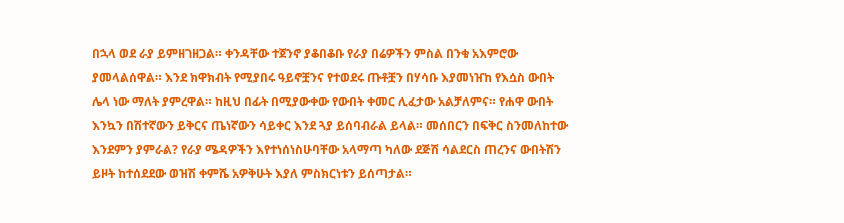በኋላ ወደ ራያ ይምዘገዘጋል። ቀንዳቸው ተጀንኖ ያቆበቆቡ የራያ በሬዎችን ምስል በንቁ አእምሮው ያመላልሰዋል። እንደ ክዋክብት የሚያበሩ ዓይኖቿንና የተወደሩ ጡቶቿን በሃሳቡ እያመነዠከ የእሷስ ውበት ሌላ ነው ማለት ያምረዋል። ከዚህ በፊት በሚያውቀው የውበት ቀመር ሊፈታው አልቻለምና። የሐዋ ውበት እንኳን በሽተኛውን ይቅርና ጤነኛውን ሳይቀር እንደ ጓያ ይሰባብራል ይላል። መሰበርን በፍቅር ስንመለከተው እንደምን ያምራል? የራያ ሜዳዎችን እየተነሰነስሁባቸው አላማጣ ካለው ደጅሽ ሳልደርስ ጠረንና ውበትሽን ይዞት ከተሰደደው ወዝሽ ቀምሼ አዎቅሁት እያለ ምስክርነቱን ይሰጣታል።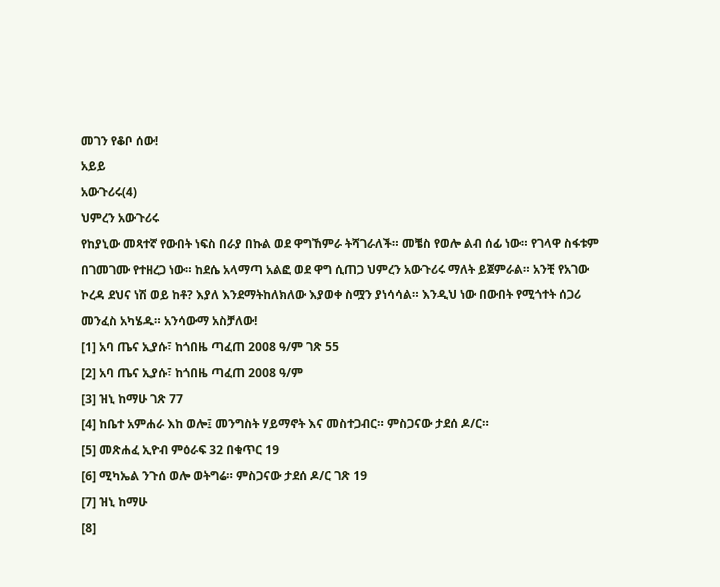መገን የቆቦ ሰው!
አይይ
አውጉሪሩ(4)
ህምረን አውጉሪሩ
የከያኒው መጻተኛ የውበት ነፍስ በራያ በኩል ወደ ዋግኸምራ ትሻገራለች። መቼስ የወሎ ልብ ሰፊ ነው። የገላዋ ስፋቱም በገመገሙ የተዘረጋ ነው። ከደሴ አላማጣ አልፎ ወደ ዋግ ሲጠጋ ህምረን አውጉሪሩ ማለት ይጀምራል። አንቺ የአገው ኮረዳ ደህና ነሽ ወይ ከቶ? እያለ እንደማትከለክለው እያወቀ ስሟን ያነሳሳል። እንዲህ ነው በውበት የሚጎተት ሰጋሪ መንፈስ አካሄዱ። አንሳውማ አስቻለው!
[1] አባ ጤና ኢያሱ፣ ከጎበዜ ጣፈጠ 2008 ዓ/ም ገጽ 55
[2] አባ ጤና ኢያሱ፣ ከጎበዜ ጣፈጠ 2008 ዓ/ም
[3] ዝኒ ከማሁ ገጽ 77
[4] ከቤተ አምሐራ እከ ወሎ፤ መንግስት ሃይማኖት እና መስተጋብር። ምስጋናው ታደሰ ዶ/ር።
[5] መጽሐፈ ኢዮብ ምዕራፍ 32 በቁጥር 19
[6] ሚካኤል ንጉሰ ወሎ ወትግሬ። ምስጋናው ታደሰ ዶ/ር ገጽ 19
[7] ዝኒ ከማሁ
[8]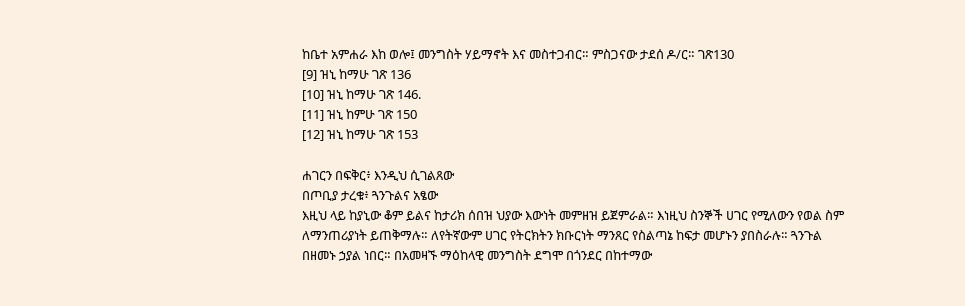ከቤተ አምሐራ እከ ወሎ፤ መንግስት ሃይማኖት እና መስተጋብር። ምስጋናው ታደሰ ዶ/ር። ገጽ130
[9] ዝኒ ከማሁ ገጽ 136
[10] ዝኒ ከማሁ ገጽ 146.
[11] ዝኒ ከምሁ ገጽ 150
[12] ዝኒ ከማሁ ገጽ 153

ሐገርን በፍቅር፥ እንዲህ ሲገልጸው
በጦቢያ ታረቁ፥ ጓንጉልና አፄው
እዚህ ላይ ከያኒው ቆም ይልና ከታሪክ ሰበዝ ህያው እውነት መምዘዝ ይጀምራል። እነዚህ ስንኞች ሀገር የሚለውን የወል ስም ለማንጠሪያነት ይጠቅማሉ። ለየትኛውም ሀገር የትርክትን ክቡርነት ማንጸር የስልጣኔ ከፍታ መሆኑን ያበስራሉ። ጓንጉል በዘመኑ ኃያል ነበር። በአመዛኙ ማዕከላዊ መንግስት ደግሞ በጎንደር በከተማው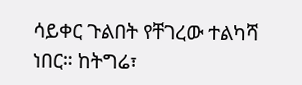ሳይቀር ጉልበት የቸገረው ተልካሻ ነበር። ከትግሬ፣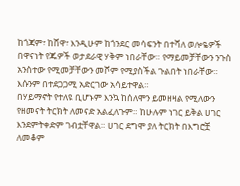ከጎጃም፣ ከሸዋ፣ እንዲሁም ከጎንደር መሳፍንት በተሻለ ወሎዬዎች በዋናነት የጁዎች ወታደራዊ ሃቅም ነበራቸው። የማይመቻቸውን ንጉስ አንስተው የሚመቻቸውን መሾም የሚያስችል ጉልበት ነበራቸው። እሱንም በተደጋጋሚ አድርገው አሳይተዋል።
በሃይማኖት የተለዩ ቢሆኑም እንኳ ከሰለሞን ይመዘዛል የሚለውን የዘመናት ትርክት ለመናድ አልፈለጉም። ከሁሉም ነገር ይቅል ሀገር እንደምትቀድም ገብቷቸዋል። ሀገር ደግሞ ያለ ትርክት በእግሮቿ ለመቆም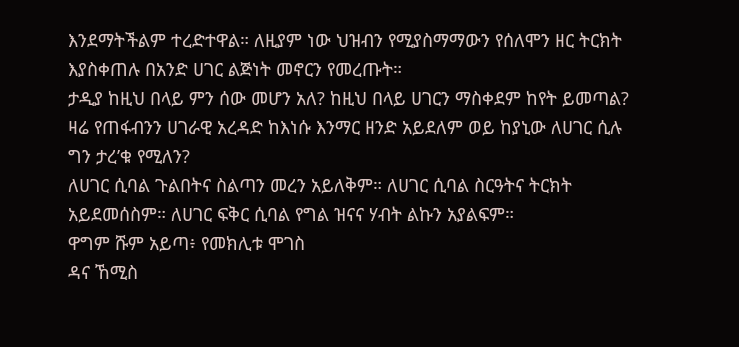እንደማትችልም ተረድተዋል። ለዚያም ነው ህዝብን የሚያስማማውን የሰለሞን ዘር ትርክት እያስቀጠሉ በአንድ ሀገር ልጅነት መኖርን የመረጡት።
ታዲያ ከዚህ በላይ ምን ሰው መሆን አለ? ከዚህ በላይ ሀገርን ማስቀደም ከየት ይመጣል? ዛሬ የጠፋብንን ሀገራዊ አረዳድ ከእነሱ እንማር ዘንድ አይደለም ወይ ከያኒው ለሀገር ሲሉ ግን ታረ’ቁ የሚለን?
ለሀገር ሲባል ጉልበትና ስልጣን መረን አይለቅም። ለሀገር ሲባል ስርዓትና ትርክት አይደመሰስም። ለሀገር ፍቅር ሲባል የግል ዝናና ሃብት ልኩን አያልፍም።
ዋግም ሹም አይጣ፥ የመክሊቱ ሞገስ
ዳና ኸሚስ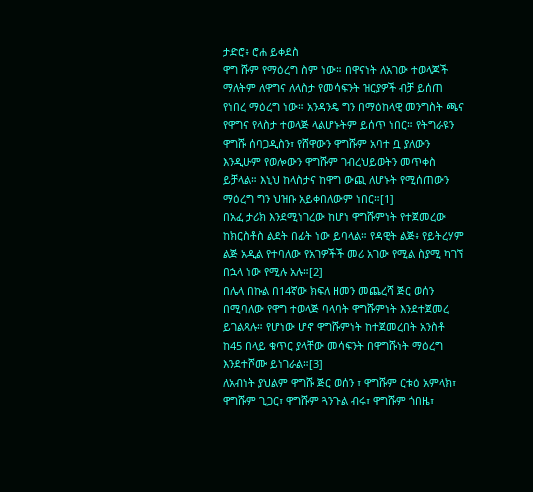ታድሮ፥ ሮሐ ይቀደስ
ዋግ ሹም የማዕረግ ስም ነው። በዋናነት ለአገው ተወላጆች ማለትም ለዋግና ለላስታ የመሳፍንት ዝርያዎች ብቻ ይሰጠ የነበረ ማዕረግ ነው። አንዳንዴ ግን በማዕከላዊ መንግስት ጫና የዋግና የላስታ ተወላጅ ላልሆኑትም ይሰጥ ነበር። የትግራዩን ዋግሹ ሰባጋዲስን፣ የሸዋውን ዋግሹም አባተ ቧ ያለውን እንዲሁም የወሎውን ዋግሹም ገብረህይወትን መጥቀስ ይቻላል። እኒህ ከላስታና ከዋግ ውጪ ለሆኑት የሚሰጠውን ማዕረግ ግን ህዝቡ አይቀበለውም ነበር።[1]
በአፈ ታሪክ እንደሚነገረው ከሆነ ዋግሹምነት የተጀመረው ከክርስቶስ ልደት በፊት ነው ይባላል። የዳዊት ልጅ፥ የይትረሃም ልጅ አዲል የተባለው የአገዎችች መሪ አገው የሚል ስያሚ ካገኘ በኋላ ነው የሚሉ አሉ።[2]
በሌላ በኩል በ14ኛው ክፍለ ዘመን መጨረሻ ጅር ወሰን በሚባለው የዋግ ተወላጅ ባላባት ዋግሹምነት እንደተጀመረ ይገልጻሉ። የሆነው ሆኖ ዋግሹምነት ከተጀመረበት አንስቶ ከ45 በላይ ቁጥር ያላቸው መሳፍንት በዋግሹነት ማዕረግ እንደተሾሙ ይነገራል።[3]
ለአብነት ያህልም ዋግሹ ጅር ወሰን ፣ ዋግሹም ርቱዕ አምላክ፣ ዋግሹም ጊጋር፣ ዋግሹም ጓንጉል ብሩ፣ ዋግሹም ጎበዜ፣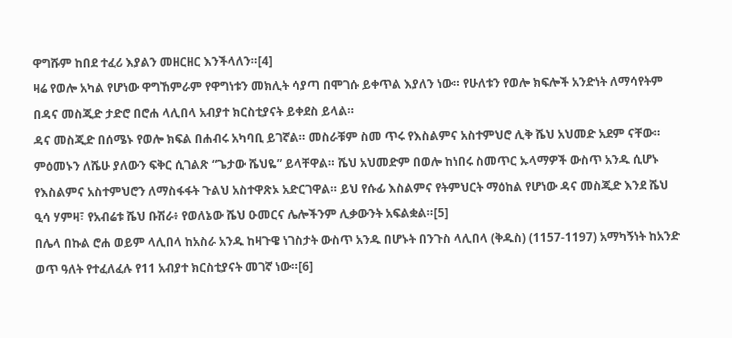ዋግሹም ከበደ ተፈሪ እያልን መዘርዘር እንችላለን።[4]
ዛሬ የወሎ አካል የሆነው ዋግኸምራም የዋግነቱን መክሊት ሳያጣ በሞገሱ ይቀጥል እያለን ነው። የሁለቱን የወሎ ክፍሎች አንድነት ለማሳየትም በዳና መስጂድ ታድሮ በሮሐ ላሊበላ አብያተ ክርስቲያናት ይቀደስ ይላል።
ዳና መስጂድ በሰሜኑ የወሎ ክፍል በሐብሩ አካባቢ ይገኛል። መስራቹም ስመ ጥሩ የእስልምና አስተምህሮ ሊቅ ሼህ አህመድ አደም ናቸው። ምዕመኑን ለሼሁ ያለውን ፍቅር ሲገልጽ “ጌታው ሼህዬ” ይላቸዋል። ሼህ አህመድም በወሎ ከነበሩ ስመጥር ኡላማዎች ውስጥ አንዱ ሲሆኑ የእስልምና አስተምህሮን ለማስፋፋት ጉልህ አስተዋጽኦ አድርገዋል። ይህ የሱፊ እስልምና የትምህርት ማዕከል የሆነው ዳና መስጂድ እንደ ሼህ ዒሳ ሃምዛ፣ የአብሬቱ ሼህ ቡሽራ፥ የወለኔው ሼህ ዑመርና ሌሎችንም ሊቃውንት አፍልቋል።[5]
በሌላ በኩል ሮሐ ወይም ላሊበላ ከአስራ አንዱ ከዛጉዌ ነገስታት ውስጥ አንዱ በሆኑት በንጉስ ላሊበላ (ቅዱስ) (1157-1197) አማካኝነት ከአንድ ወጥ ዓለት የተፈለፈሉ የ11 አብያተ ክርስቲያናት መገኛ ነው።[6]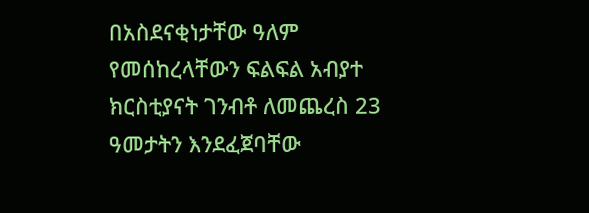በአስደናቂነታቸው ዓለም የመሰከረላቸውን ፍልፍል አብያተ ክርስቲያናት ገንብቶ ለመጨረስ 23 ዓመታትን እንደፈጀባቸው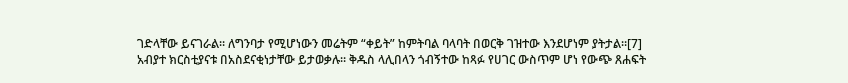ገድላቸው ይናገራል። ለግንባታ የሚሆነውን መሬትም “ቀይት” ከምትባል ባላባት በወርቅ ገዝተው እንደሆነም ያትታል።[7]
አብያተ ክርስቲያናቱ በአስደናቂነታቸው ይታወቃሉ። ቅዱስ ላሊበላን ጎብኝተው ከጻፉ የሀገር ውስጥም ሆነ የውጭ ጸሐፍት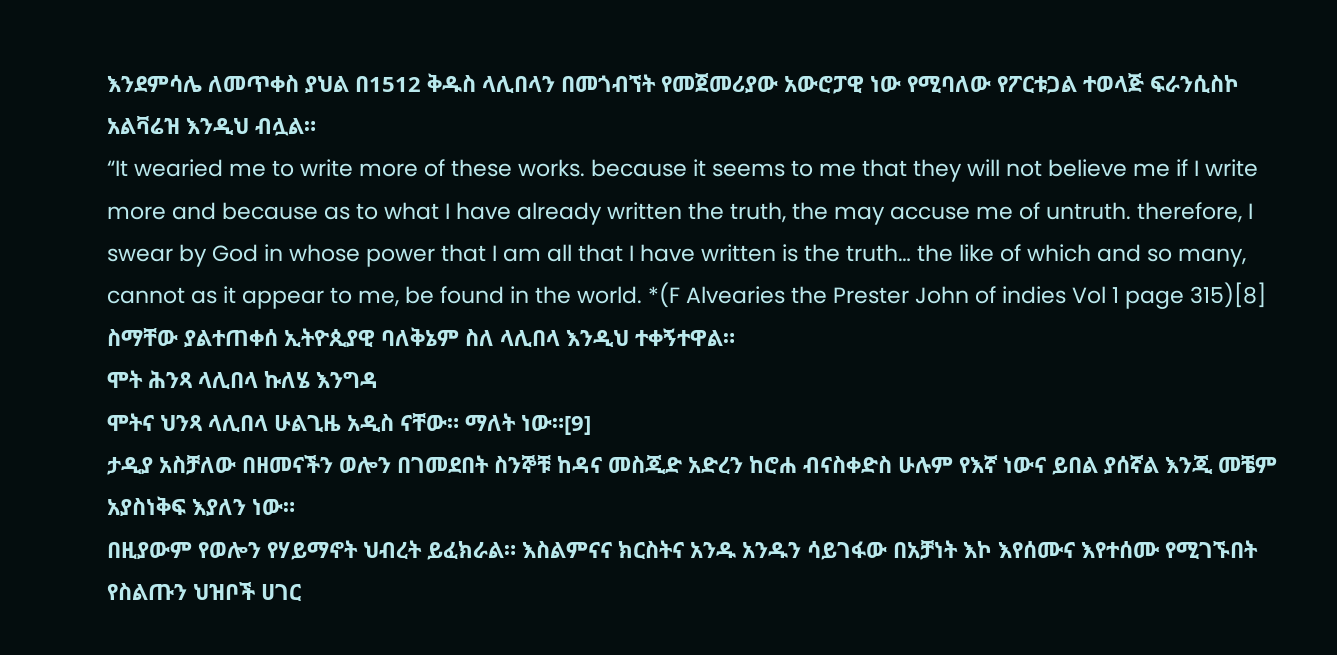እንደምሳሌ ለመጥቀስ ያህል በ1512 ቅዱስ ላሊበላን በመጎብኘት የመጀመሪያው አውሮፓዊ ነው የሚባለው የፖርቱጋል ተወላጅ ፍራንሲስኮ አልቫሬዝ እንዲህ ብሏል።
“It wearied me to write more of these works. because it seems to me that they will not believe me if I write more and because as to what I have already written the truth, the may accuse me of untruth. therefore, I swear by God in whose power that I am all that I have written is the truth… the like of which and so many, cannot as it appear to me, be found in the world. *(F Alvearies the Prester John of indies Vol 1 page 315)[8]
ስማቸው ያልተጠቀሰ ኢትዮጲያዊ ባለቅኔም ስለ ላሊበላ እንዲህ ተቀኝተዋል።
ሞት ሕንጻ ላሊበላ ኩለሄ እንግዳ
ሞትና ህንጻ ላሊበላ ሁልጊዜ አዲስ ናቸው። ማለት ነው።[9]
ታዲያ አስቻለው በዘመናችን ወሎን በገመደበት ስንኞቹ ከዳና መስጂድ አድረን ከሮሐ ብናስቀድስ ሁሉም የእኛ ነውና ይበል ያሰኛል እንጂ መቼም አያስነቅፍ እያለን ነው።
በዚያውም የወሎን የሃይማኖት ህብረት ይፈክራል። እስልምናና ክርስትና አንዱ አንዱን ሳይገፋው በአቻነት እኮ እየሰሙና እየተሰሙ የሚገኙበት የስልጡን ህዝቦች ሀገር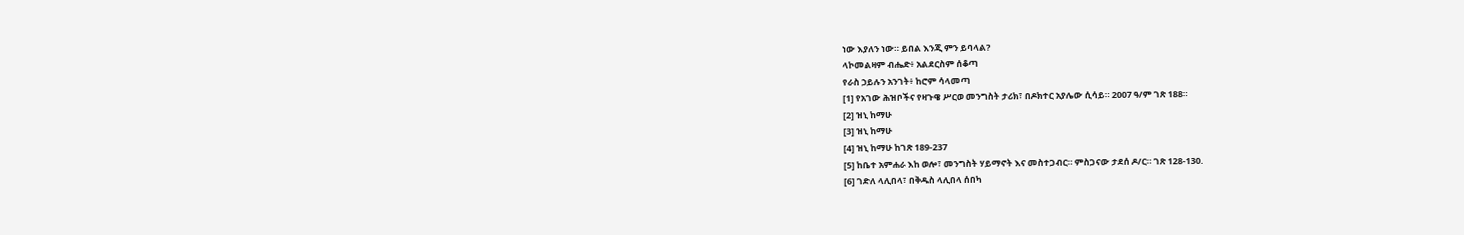ነው እያለን ነው። ይበል እንጂ ምን ይባላል?
ላኮመልዛም ብሔድ፥ አልደርስም ሰቆጣ
የራስ ኃይሉን አንገት፥ ከሮም ሳላመጣ
[1] የአገው ሕዝቦችና የዛጉዌ ሥርወ መንግስት ታሪክ፣ በዶክተር አያሌው ሲሳይ። 2007 ዓ/ም ገጽ 188።
[2] ዝኒ ከማሁ
[3] ዝኒ ከማሁ
[4] ዝኒ ከማሁ ከገጽ 189-237
[5] ከቤተ አምሐራ እከ ወሎ፣ መንግስት ሃይማኖት እና መስተጋብር። ምስጋናው ታደሰ ዶ/ር። ገጽ 128-130.
[6] ገድለ ላሊበላ፣ በቅዱስ ላሊበላ ሰበካ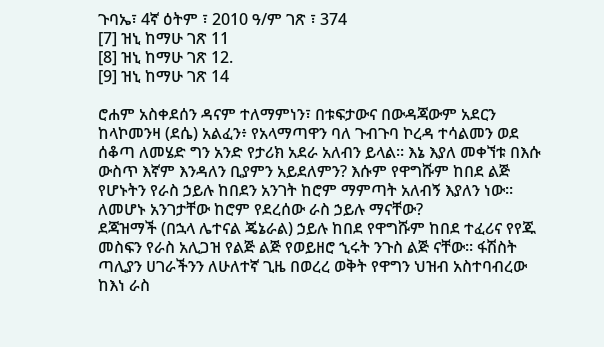ጉባኤ፣ 4ኛ ዕትም ፣ 2010 ዓ/ም ገጽ ፣ 374
[7] ዝኒ ከማሁ ገጽ 11
[8] ዝኒ ከማሁ ገጽ 12.
[9] ዝኒ ከማሁ ገጽ 14

ሮሐም አስቀደሰን ዳናም ተለማምነን፣ በቱፍታውና በውዳጃውም አደርን ከላኮመንዛ (ደሴ) አልፈን፥ የአላማጣዋን ባለ ጉብጉባ ኮረዳ ተሳልመን ወደ ሰቆጣ ለመሄድ ግን አንድ የታሪክ አደራ አለብን ይላል። እኔ እያለ መቀኘቱ በእሱ ውስጥ እኛም እንዳለን ቢያምን አይደለምን? እሱም የዋግሹም ከበደ ልጅ የሆኑትን የራስ ኃይሉ ከበደን አንገት ከሮም ማምጣት አለብኝ እያለን ነው። ለመሆኑ አንገታቸው ከሮም የደረሰው ራስ ኃይሉ ማናቸው?
ደጃዝማች (በኋላ ሌተናል ጄኔራል) ኃይሉ ከበደ የዋግሹም ከበደ ተፈሪና የየጁ መስፍን የራስ አሊጋዝ የልጅ ልጅ የወይዘሮ ኂሩት ንጉስ ልጅ ናቸው። ፋሽስት ጣሊያን ሀገራችንን ለሁለተኛ ጊዜ በወረረ ወቅት የዋግን ህዝብ አስተባብረው ከእነ ራስ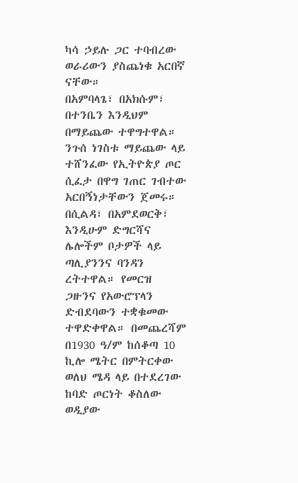ካሳ ኃይሉ ጋር ተባብረው ወራሪውን ያስጨነቁ አርበኛ ናቸው።
በአምባላጌ፣ በአክሱም፣ በተንቤን እንዲህም በማይጨው ተዋግተዋል። ንጉሰ ነገስቱ ማይጨው ላይ ተሸንፈው የኢትዮጵያ ጦር ሲፈታ በዋግ ገጠር ገብተው አርበኝነታቸውን ጀመሩ። በሲልዳ፣ በአምደወርቅ፣ እንዲሁም ድግርሻና ሌሎችም ቦታዎች ላይ ጣሊያንንና ባንዳን ረትተዋል። የመርዝ ጋዙንና የአውሮፕላን ድብደባውን ተቋቁመው ተዋድቀዋል። በመጨረሻም በ1930 ዓ/ም ከሰቆጣ 10 ኪሎ ሜትር በምትርቀው ወለህ ሜዳ ላይ በተደረገው ከባድ ጦርነት ቆስለው ወዲያው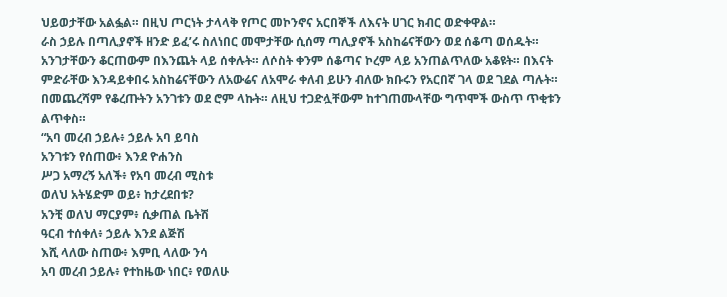ህይወታቸው አልፏል። በዚህ ጦርነት ታላላቅ የጦር መኮንኖና አርበኞች ለእናት ሀገር ክብር ወድቀዋል።
ራስ ኃይሉ በጣሊያኖች ዘንድ ይፈ’ሩ ስለነበር መሞታቸው ሲሰማ ጣሊያኖች አስከሬናቸውን ወደ ሰቆጣ ወሰዱት። አንገታቸውን ቆርጠውም በእንጨት ላይ ሰቀሉት። ለሶስት ቀንም ሰቆጣና ኮረም ላይ አንጠልጥለው አቆዩት። በእናት ምድራቸው እንዳይቀበሩ አስከሬናቸውን ለአውሬና ለአሞራ ቀለብ ይሁን ብለው ክቡሩን የአርበኛ ገላ ወደ ገደል ጣሉት። በመጨረሻም የቆረጡትን አንገቱን ወደ ሮም ላኩት። ለዚህ ተጋድሏቸውም ከተገጠሙላቸው ግጥሞች ውስጥ ጥቂቱን ልጥቀስ።
“አባ መረብ ኃይሉ፥ ኃይሉ አባ ይባስ
አንገቱን የሰጠው፥ እንደ ዮሐንስ
ሥጋ አማረኝ አለች፥ የአባ መረብ ሚስቱ
ወለህ አትሄድም ወይ፥ ከታረደበቱ?
አንቺ ወለህ ማርያም፥ ሲቃጠል ቤትሽ
ዓርብ ተሰቀለ፥ ኃይሉ እንደ ልጅሽ
እሺ ላለው ስጠው፥ እምቢ ላለው ንሳ
አባ መረብ ኃይሉ፥ የተከዜው ነበር፥ የወለሁ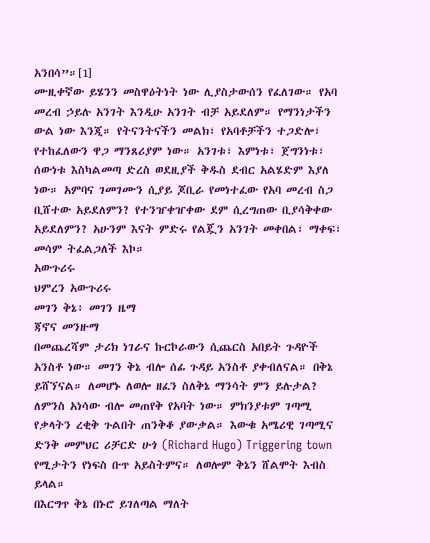አንበሳ”።[1]
ሙዚቀኛው ይሄንን መስዋዕትነት ነው ሊያስታውሰን የፈለገው። የአባ መረብ ኃይሉ አንገት እንዲሁ አንገት ብቻ አይደለም። የማንነታችን ውል ነው እንጂ። የትናንትናችን መልክ፣ የአባቶቻችን ተጋድሎ፣ የተከፈለውን ዋጋ ማንጸሪያም ነው። አንገቱ፣ እምነቱ፣ ጀግንነቱ፣ ሰውነቱ እስካልመጣ ድረስ ወደዚያች ቅዱስ ደብር አልሄድም እያለ ነው። አምባና ገመገሙን ሲያይ ጆቢራ የመነተፈው የአባ መረብ ስጋ ቢሸተው አይደለምን? የተንዠቀዠቀው ደም ሲረግጠው ቢያሳቅቀው አይደለምን? አሁንም እናት ምድሩ የልጇን አንገት መቀበል፣ ማቀፍ፣ መሳም ትፈልጋለች እኮ።
አውጉሪሩ
ህምረን አውጉሪሩ
መገን ቅኔ፥ መገን ዜማ
ጃኖና መንዙማ
በመጨረሻም ታሪክ ነገራና ኩርኮራውን ሲጨርስ አበይት ጉዳዮች አንስቶ ነው። መገን ቅኔ ብሎ ሰፊ ጉዳይ አንስቶ ያቀብለናል። በቅኔ ይሸኘናል። ለመሆኑ ለወሎ ዘፈን ስለቅኔ ማንሳት ምን ይሉታል? ለምንስ አነሳው ብሎ መጠየቅ የአባት ነው። ምክንያቱም ገጣሚ የቃላትን ረቂቅ ጉልበት ጠንቅቆ ያውቃል። እውቁ አሜሪዊ ገጣሚና ድንቅ መምህር ሪቻርድ ሁጎ (Richard Hugo) Triggering town የሚታትን የነፍስ ቡጥ አይስትምና። ለወሎም ቅኔን ሸልሞት እብስ ይላል።
በእርግጥ ቅኔ በኑሮ ይገለጣል ማለት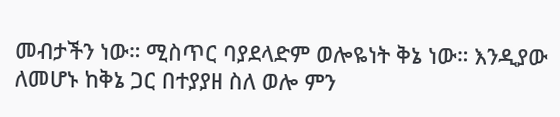መብታችን ነው። ሚስጥር ባያደላድም ወሎዬነት ቅኔ ነው። እንዲያው ለመሆኑ ከቅኔ ጋር በተያያዘ ስለ ወሎ ምን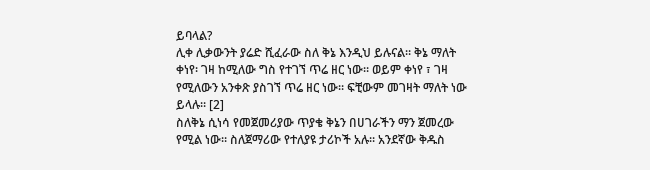ይባላል?
ሊቀ ሊቃውንት ያሬድ ሺፈራው ስለ ቅኔ እንዲህ ይሉናል። ቅኔ ማለት ቀነየ፡ ገዛ ከሚለው ግስ የተገኘ ጥሬ ዘር ነው። ወይም ቀነየ ፣ ገዛ የሚለውን አንቀጽ ያስገኘ ጥሬ ዘር ነው። ፍቺውም መገዛት ማለት ነው ይላሉ። [2]
ስለቅኔ ሲነሳ የመጀመሪያው ጥያቄ ቅኔን በሀገራችን ማን ጀመረው የሚል ነው። ስለጀማሪው የተለያዩ ታሪኮች አሉ። አንደኛው ቅዱስ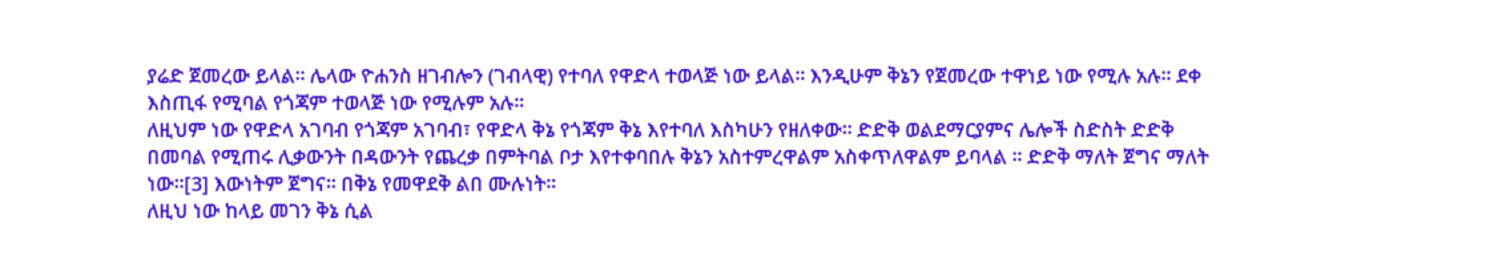ያሬድ ጀመረው ይላል። ሌላው ዮሐንስ ዘገብሎን (ገብላዊ) የተባለ የዋድላ ተወላጅ ነው ይላል። እንዲሁም ቅኔን የጀመረው ተዋነይ ነው የሚሉ አሉ። ደቀ እስጢፋ የሚባል የጎጃም ተወላጅ ነው የሚሉም አሉ።
ለዚህም ነው የዋድላ አገባብ የጎጃም አገባብ፣ የዋድላ ቅኔ የጎጃም ቅኔ እየተባለ እስካሁን የዘለቀው። ድድቅ ወልደማርያምና ሌሎች ስድስት ድድቅ በመባል የሚጠሩ ሊቃውንት በዳውንት የጨረቃ በምትባል ቦታ እየተቀባበሉ ቅኔን አስተምረዋልም አስቀጥለዋልም ይባላል ። ድድቅ ማለት ጀግና ማለት ነው።[3] እውነትም ጀግና። በቅኔ የመዋደቅ ልበ ሙሉነት።
ለዚህ ነው ከላይ መገን ቅኔ ሲል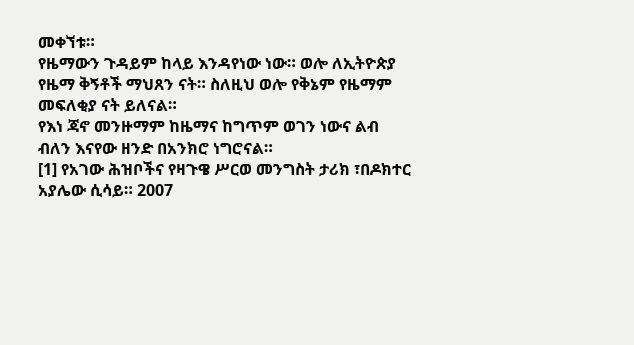መቀኘቱ።
የዜማውን ጉዳይም ከላይ እንዳየነው ነው። ወሎ ለኢትዮጵያ የዜማ ቅኝቶች ማህጸን ናት። ስለዚህ ወሎ የቅኔም የዜማም መፍለቂያ ናት ይለናል።
የእነ ጃኖ መንዙማም ከዜማና ከግጥም ወገን ነውና ልብ ብለን እናየው ዘንድ በአንክሮ ነግሮናል።
[1] የአገው ሕዝቦችና የዛጉዌ ሥርወ መንግስት ታሪክ ፣በዶክተር አያሌው ሲሳይ። 2007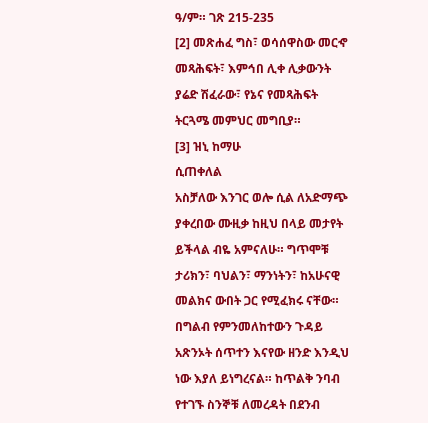ዓ/ም። ገጽ 215-235
[2] መጽሐፈ ግስ፣ ወሳሰዋስው መርኆ መጻሕፍት፣ እምኅበ ሊቀ ሊቃውንት ያሬድ ሽፈራው፣ የኔና የመጻሕፍት ትርጓሜ መምህር መግቢያ።
[3] ዝኒ ከማሁ
ሲጠቀለል
አስቻለው እንገር ወሎ ሲል ለአድማጭ ያቀረበው ሙዚቃ ከዚህ በላይ መታየት ይችላል ብዬ አምናለሁ። ግጥሞቹ ታሪክን፣ ባህልን፣ ማንነትን፣ ከአሁናዊ መልክና ውበት ጋር የሚፈክሩ ናቸው። በግልብ የምንመለከተውን ጉዳይ አጽንኦት ሰጥተን እናየው ዘንድ እንዲህ ነው እያለ ይነግረናል። ከጥልቅ ንባብ የተገኙ ስንኞቹ ለመረዳት በደንብ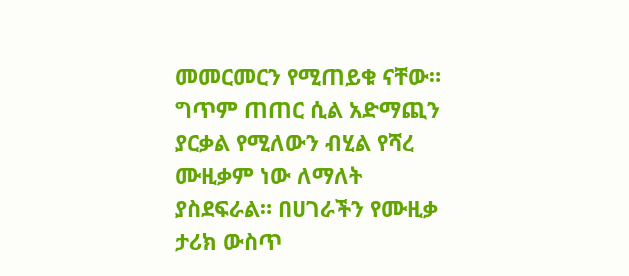መመርመርን የሚጠይቁ ናቸው።
ግጥም ጠጠር ሲል አድማጪን ያርቃል የሚለውን ብሂል የሻረ ሙዚቃም ነው ለማለት ያስደፍራል። በሀገራችን የሙዚቃ ታሪክ ውስጥ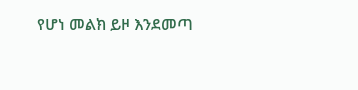የሆነ መልክ ይዞ እንደመጣ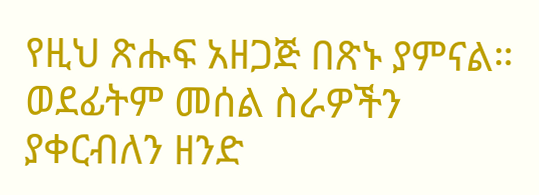የዚህ ጽሑፍ አዘጋጅ በጽኑ ያምናል።
ወደፊትም መሰል ስራዎችን ያቀርብለን ዘንድ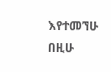እየተመኘሁ በዚሁ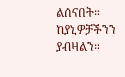ልሰናበት።
ከያኒዎቻችንን ያብዛልን።